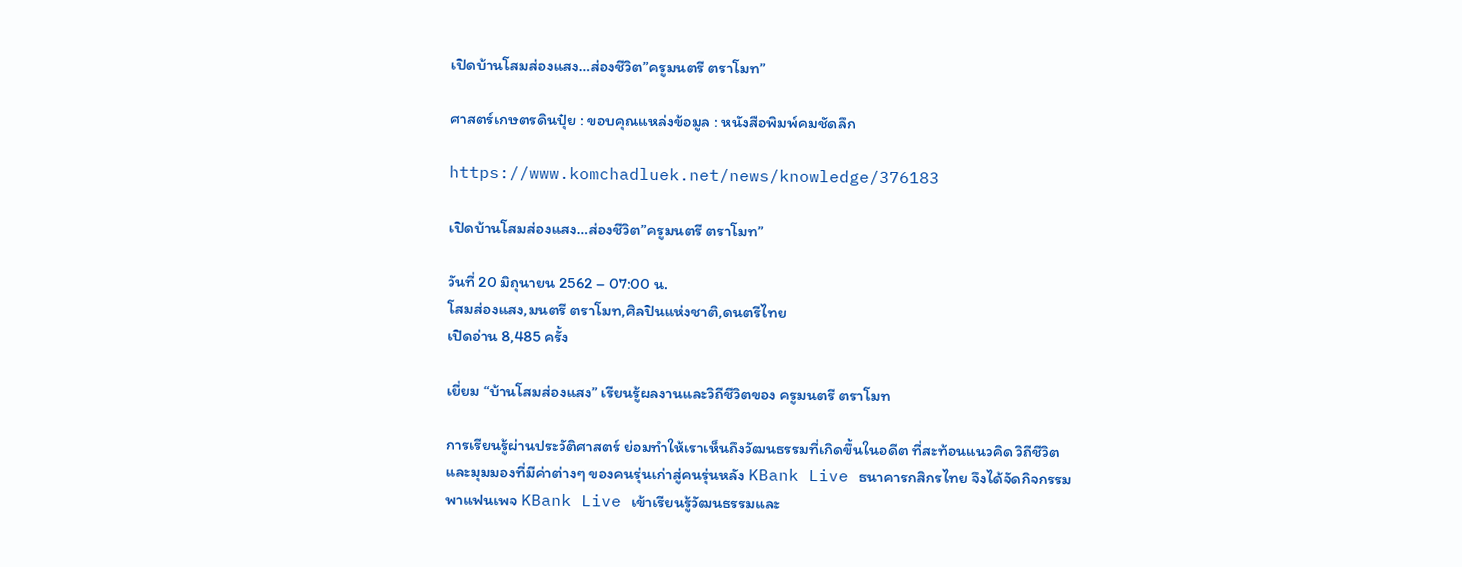เปิดบ้านโสมส่องแสง…ส่องชีวิต”ครูมนตรี ตราโมท”

ศาสตร์เกษตรดินปุ๋ย : ขอบคุณแหล่งข้อมูล : หนังสือพิมพ์คมชัดลึก

https://www.komchadluek.net/news/knowledge/376183

เปิดบ้านโสมส่องแสง…ส่องชีวิต”ครูมนตรี ตราโมท”

วันที่ 20 มิถุนายน 2562 – 07:00 น.
โสมส่องแสง,มนตรี ตราโมท,ศิลปินแห่งชาติ,ดนตรีไทย
เปิดอ่าน 8,485 ครั้ง

เยี่ยม “บ้านโสมส่องแสง” เรียนรู้ผลงานและวิถีชีวิตของ ครูมนตรี ตราโมท

การเรียนรู้ผ่านประวัติศาสตร์ ย่อมทำให้เราเห็นถึงวัฒนธรรมที่เกิดขึ้นในอดีต ที่สะท้อนแนวคิด วิถีชีวิต และมุมมองที่มีค่าต่างๆ ของคนรุ่นเก่าสู่คนรุ่นหลัง KBank Live ธนาคารกสิกรไทย จึงได้จัดกิจกรรมพาแฟนเพจ KBank Live เข้าเรียนรู้วัฒนธรรมและ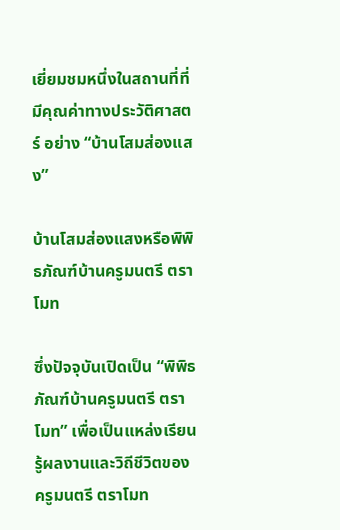เยี่ยมชมหนึ่งในสถานที่ที่มีคุณค่าทางประวัติศาสตร์ อย่าง “บ้านโสมส่องแสง”

บ้านโสมส่องแสงหรือพิพิธภัณฑ์บ้านครูมนตรี ตราโมท

ซึ่งปัจจุบันเปิดเป็น “พิพิธภัณฑ์บ้านครูมนตรี ตราโมท” เพื่อเป็นแหล่งเรียนรู้ผลงานและวิถีชีวิตของ ครูมนตรี ตราโมท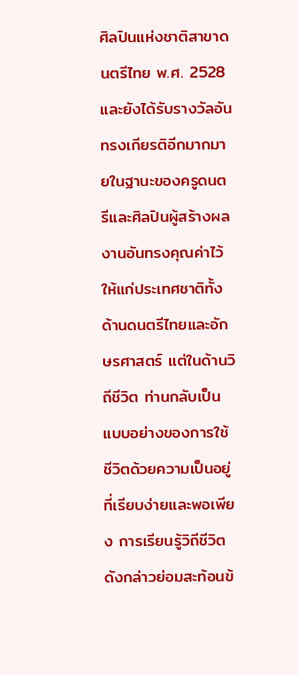ศิลปินแห่งชาติสาขาดนตรีไทย พ.ศ. 2528 และยังได้รับรางวัลอันทรงเกียรติอีกมากมายในฐานะของครูดนตรีและศิลปินผู้สร้างผลงานอันทรงคุณค่าไว้ให้แก่ประเทศชาติทั้งด้านดนตรีไทยและอักษรศาสตร์ แต่ในด้านวิถีชีวิต ท่านกลับเป็นแบบอย่างของการใช้ชีวิตด้วยความเป็นอยู่ที่เรียบง่ายและพอเพียง การเรียนรู้วิถีชีวิตดังกล่าวย่อมสะท้อนข้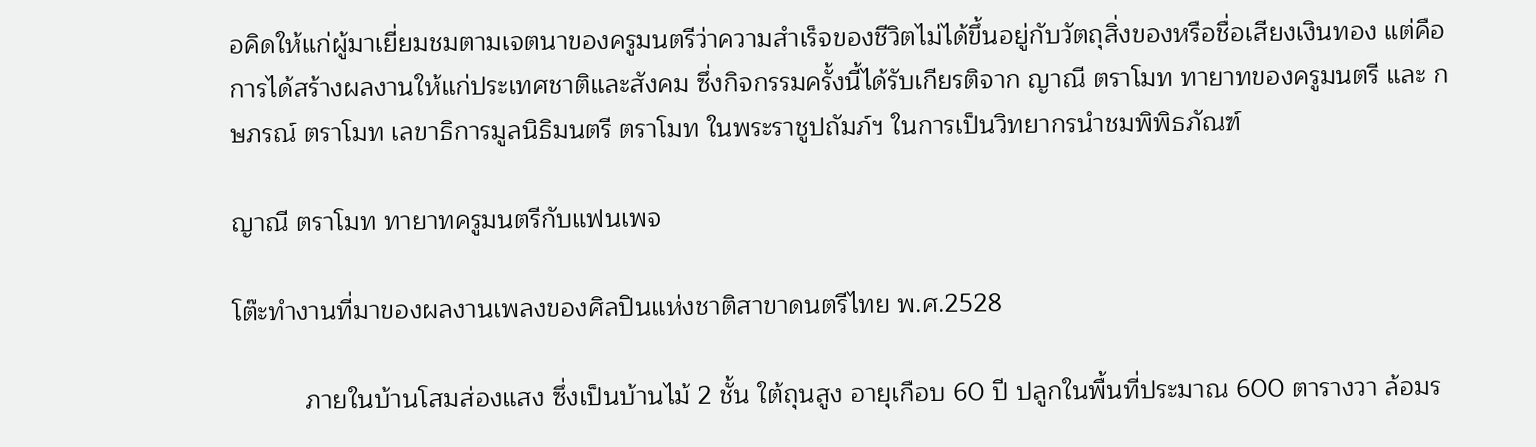อคิดให้แก่ผู้มาเยี่ยมชมตามเจตนาของครูมนตรีว่าความสำเร็จของชีวิตไม่ได้ขึ้นอยู่กับวัตถุสิ่งของหรือชื่อเสียงเงินทอง แต่คือการได้สร้างผลงานให้แก่ประเทศชาติและสังคม ซึ่งกิจกรรมครั้งนี้ได้รับเกียรติจาก ญาณี ตราโมท ทายาทของครูมนตรี และ กษภรณ์ ตราโมท เลขาธิการมูลนิธิมนตรี ตราโมท ในพระราชูปถัมภ์ฯ ในการเป็นวิทยากรนำชมพิพิธภัณฑ์

ญาณี ตราโมท ทายาทครูมนตรีกับแฟนเพจ

โต๊ะทำงานที่มาของผลงานเพลงของศิลปินแห่งชาติสาขาดนตรีไทย พ.ศ.2528

          ภายในบ้านโสมส่องแสง ซึ่งเป็นบ้านไม้ 2 ชั้น ใต้ถุนสูง อายุเกือบ 60 ปี ปลูกในพื้นที่ประมาณ 600 ตารางวา ล้อมร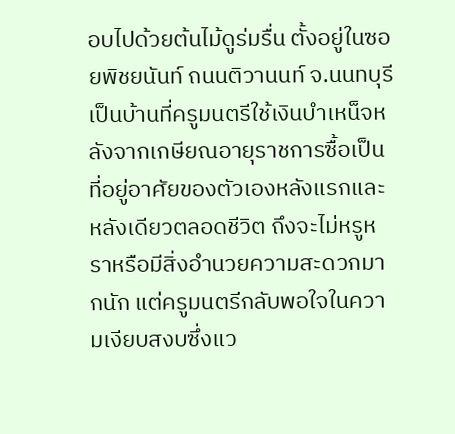อบไปด้วยต้นไม้ดูร่มรื่น ตั้งอยู่ในซอยพิชยนันท์ ถนนติวานนท์ จ.นนทบุรี เป็นบ้านที่ครูมนตรีใช้เงินบำเหน็จหลังจากเกษียณอายุราชการซื้อเป็นที่อยู่อาศัยของตัวเองหลังแรกและหลังเดียวตลอดชีวิต ถึงจะไม่หรูหราหรือมีสิ่งอำนวยความสะดวกมากนัก แต่ครูมนตรีกลับพอใจในความเงียบสงบซึ่งแว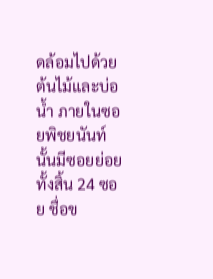ดล้อมไปด้วยต้นไม้และบ่อน้ำ ภายในซอยพิชยนันท์นั้นมีซอยย่อยทั้งสิ้น 24 ซอย ชื่อข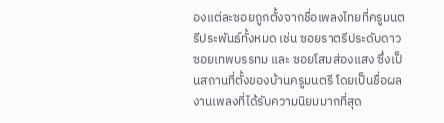องแต่ละซอยถูกตั้งจากชื่อเพลงไทยที่ครูมนตรีประพันธ์ทั้งหมด เช่น ซอยราตรีประดับดาว ซอยเทพบรรทม และ ซอยโสมส่องแสง ซึ่งเป็นสถานที่ตั้งของบ้านครูมนตรี โดยเป็นชื่อผลงานเพลงที่ได้รับความนิยมมากที่สุด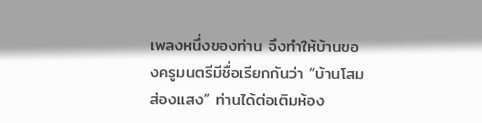เพลงหนึ่งของท่าน จึงทำให้บ้านของครูมนตรีมีชื่อเรียกกันว่า “บ้านโสมส่องแสง” ท่านได้ต่อเติมห้อง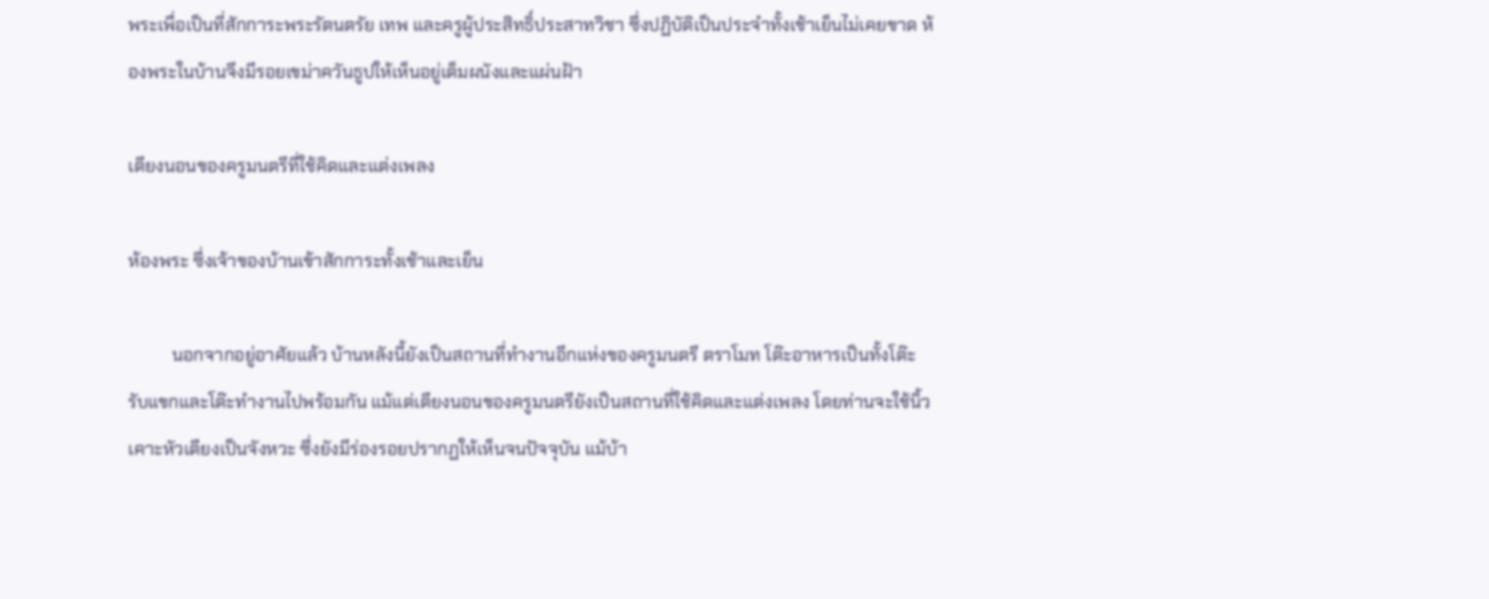พระเพื่อเป็นที่สักการะพระรัตนตรัย เทพ และครูผู้ประสิทธิ์ประสาทวิชา ซึ่งปฏิบัติเป็นประจำทั้งเช้าเย็นไม่เคยขาด ห้องพระในบ้านจึงมีรอยเขม่าควันธูปให้เห็นอยู่เต็มผนังและแผ่นฝ้า

เตียงนอนของครูมนตรีที่ใช้คิดและแต่งเพลง

ห้องพระ ซึ่งเจ้าของบ้านเข้าสักการะทั้งเช้าและเย็น

          นอกจากอยู่อาศัยแล้ว บ้านหลังนี้ยังเป็นสถานที่ทำงานอีกแห่งของครูมนตรี ตราโมท โต๊ะอาหารเป็นทั้งโต๊ะรับแขกและโต๊ะทำงานไปพร้อมกัน แม้แต่เตียงนอนของครูมนตรียังเป็นสถานที่ใช้คิดและแต่งเพลง โดยท่านจะใช้นิ้วเคาะหัวเตียงเป็นจังหวะ ซึ่งยังมีร่องรอยปรากฏให้เห็นจนปัจจุบัน แม้บ้า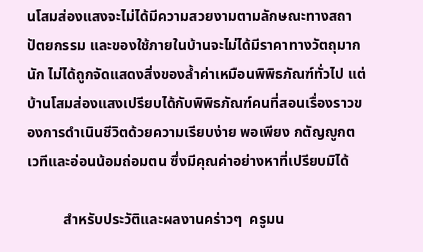นโสมส่องแสงจะไม่ได้มีความสวยงามตามลักษณะทางสถาปัตยกรรม และของใช้ภายในบ้านจะไม่ได้มีราคาทางวัตถุมากนัก ไม่ได้ถูกจัดแสดงสิ่งของล้ำค่าเหมือนพิพิธภัณฑ์ทั่วไป แต่บ้านโสมส่องแสงเปรียบได้กับพิพิธภัณฑ์คนที่สอนเรื่องราวของการดำเนินชีวิตด้วยความเรียบง่าย พอเพียง กตัญญูกตเวทีและอ่อนน้อมถ่อมตน ซึ่งมีคุณค่าอย่างหาที่เปรียบมิได้

          สำหรับประวัติและผลงานคร่าวๆ  ครูมน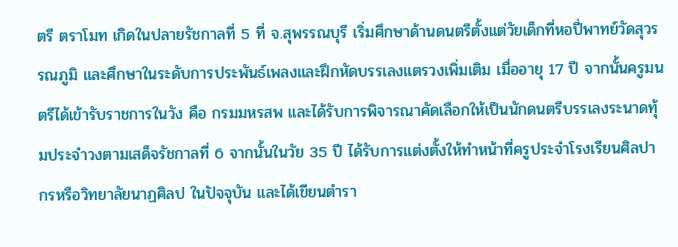ตรี ตราโมท เกิดในปลายรัชกาลที่ 5 ที่ จ.สุพรรณบุรี เริ่มศึกษาด้านดนตรีตั้งแต่วัยเด็กที่หอปี่พาทย์วัดสุวรรณภูมิ และศึกษาในระดับการประพันธ์เพลงและฝึกหัดบรรเลงแตรวงเพิ่มเติม เมื่ออายุ 17 ปี จากนั้นครูมนตรีได้เข้ารับราชการในวัง คือ กรมมหรสพ และได้รับการพิจารณาคัดเลือกให้เป็นนักดนตรีบรรเลงระนาดทุ้มประจำวงตามเสด็จรัชกาลที่ 6 จากนั้นในวัย 35 ปี ได้รับการแต่งตั้งให้ทำหน้าที่ครูประจำโรงเรียนศิลปากรหรือวิทยาลัยนาฏศิลป ในปัจจุบัน และได้เขียนตำรา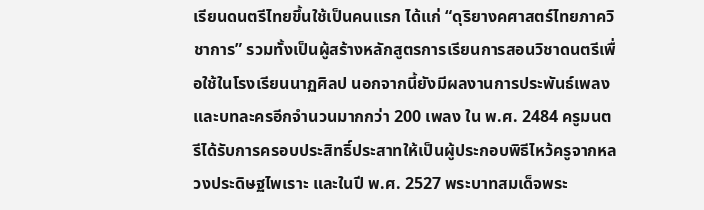เรียนดนตรีไทยขึ้นใช้เป็นคนแรก ได้แก่ “ดุริยางคศาสตร์ไทยภาควิชาการ” รวมทั้งเป็นผู้สร้างหลักสูตรการเรียนการสอนวิชาดนตรีเพื่อใช้ในโรงเรียนนาฏศิลป นอกจากนี้ยังมีผลงานการประพันธ์เพลงและบทละครอีกจำนวนมากกว่า 200 เพลง ใน พ.ศ. 2484 ครูมนตรีได้รับการครอบประสิทธิ์ประสาทให้เป็นผู้ประกอบพิธีไหว้ครูจากหลวงประดิษฐไพเราะ และในปี พ.ศ. 2527 พระบาทสมเด็จพระ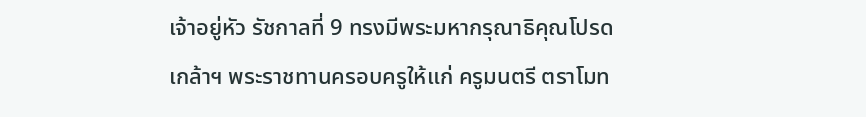เจ้าอยู่หัว รัชกาลที่ 9 ทรงมีพระมหากรุณาธิคุณโปรดเกล้าฯ พระราชทานครอบครูให้แก่ ครูมนตรี ตราโมท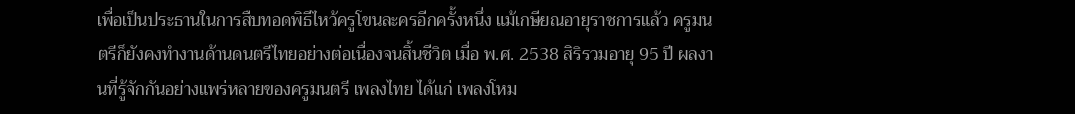เพื่อเป็นประธานในการสืบทอดพิธีไหว้ครูโขนละครอีกครั้งหนึ่ง แม้เกษียณอายุราชการแล้ว ครูมนตรีก็ยังคงทำงานด้านดนตรีไทยอย่างต่อเนื่องจนสิ้นชีวิต เมื่อ พ.ศ. 2538 สิริรวมอายุ 95 ปี ผลงานที่รู้จักกันอย่างแพร่หลายของครูมนตรี เพลงไทย ได้แก่ เพลงโหม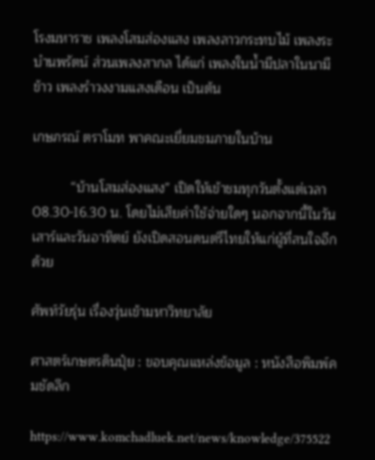โรงมหาราช เพลงโสมส่องแสง เพลงลาวกระทบไม้ เพลงระบำนพรัตน์ ส่วนเพลงสากล ได้แก่ เพลงในน้ำมีปลาในนามีข้าว เพลงรำวงงามแสงเดือน เป็นต้น

เกษภรณ์ ตราโมท พาคณะเยี่ยมชมภายในบ้าน

          “บ้านโสมส่องแสง” เปิดให้เข้าชมทุกวันตั้งแต่เวลา 08.30-16.30 น. โดยไม่เสียค่าใช้จ่ายใดๆ นอกจากนี้ในวันเสาร์และวันอาทิตย์ ยังเปิดสอนดนตรีไทยให้แก่ผู้ที่สนใจอีกด้วย

ศัพท์วัยรุ่น เรื่องวุ่นเข้ามหาวิทยาลัย

ศาสตร์เกษตรดินปุ๋ย : ขอบคุณแหล่งข้อมูล : หนังสือพิมพ์คมชัดลึก

https://www.komchadluek.net/news/knowledge/375522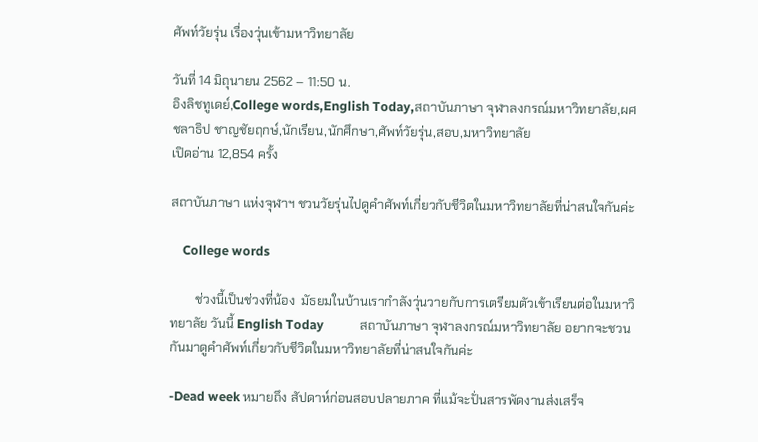ศัพท์วัยรุ่น เรื่องวุ่นเข้ามหาวิทยาลัย

วันที่ 14 มิถุนายน 2562 – 11:50 น.
อิงลิชทูเดย์,College words,English Today,สถาบันภาษา จุฬาลงกรณ์มหาวิทยาลัย,ผศ ชลาธิป ชาญชัยฤกษ์,นักเรียน,นักศึกษา,ศัพท์วัยรุ่น,สอบ,มหาวิทยาลัย
เปิดอ่าน 12,854 ครั้ง

สถาบันภาษา แห่งจุฬาฯ ชวนวัยรุ่นไปดูคำศัพท์เกี่ยวกับชีวิตในมหาวิทยาลัยที่น่าสนใจกันค่ะ

    College words

        ช่วงนี้เป็นช่วงที่น้อง  มัธยมในบ้านเรากำลังวุ่นวายกับการเตรียมตัวเข้าเรียนต่อในมหาวิทยาลัย วันนี้ English Today            สถาบันภาษา จุฬาลงกรณ์มหาวิทยาลัย อยากจะชวนกันมาดูคำศัพท์เกี่ยวกับชีวิตในมหาวิทยาลัยที่น่าสนใจกันค่ะ

-Dead week หมายถึง สัปดาห์ก่อนสอบปลายภาค ที่แม้จะปั่นสารพัดงานส่งเสร็จ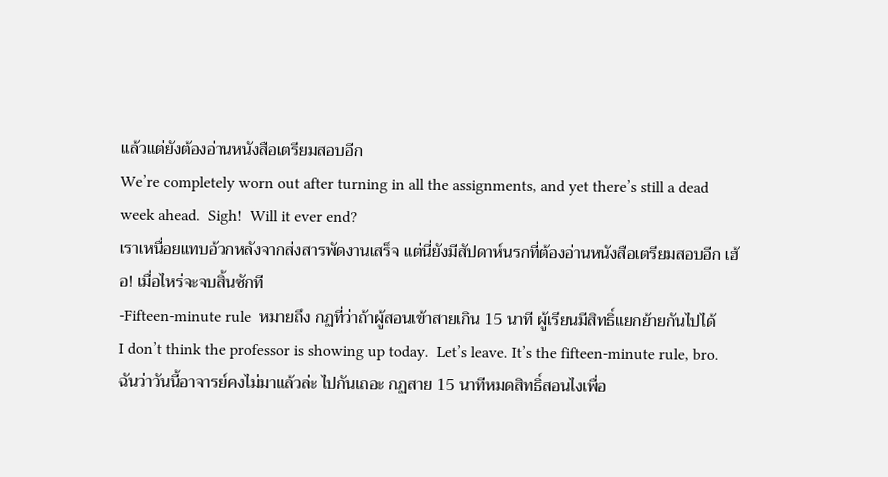แล้วแต่ยังต้องอ่านหนังสือเตรียมสอบอีก
We’re completely worn out after turning in all the assignments, and yet there’s still a dead week ahead.  Sigh!  Will it ever end?
เราเหนื่อยแทบอ้วกหลังจากส่งสารพัดงานเสร็จ แต่นี่ยังมีสัปดาห์นรกที่ต้องอ่านหนังสือเตรียมสอบอีก เฮ้อ! เมื่อไหร่จะจบสิ้นซักที
-Fifteen-minute rule  หมายถึง กฏที่ว่าถ้าผู้สอนเข้าสายเกิน 15 นาที ผู้เรียนมีสิทธิ์แยกย้ายกันไปได้
I don’t think the professor is showing up today.  Let’s leave. It’s the fifteen-minute rule, bro.
ฉันว่าวันนี้อาจารย์คงไม่มาแล้วล่ะ ไปกันเถอะ กฏสาย 15 นาทีหมดสิทธิ์สอนไงเพื่อ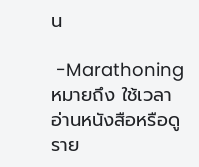น

 -Marathoning  หมายถึง ใช้เวลาอ่านหนังสือหรือดูราย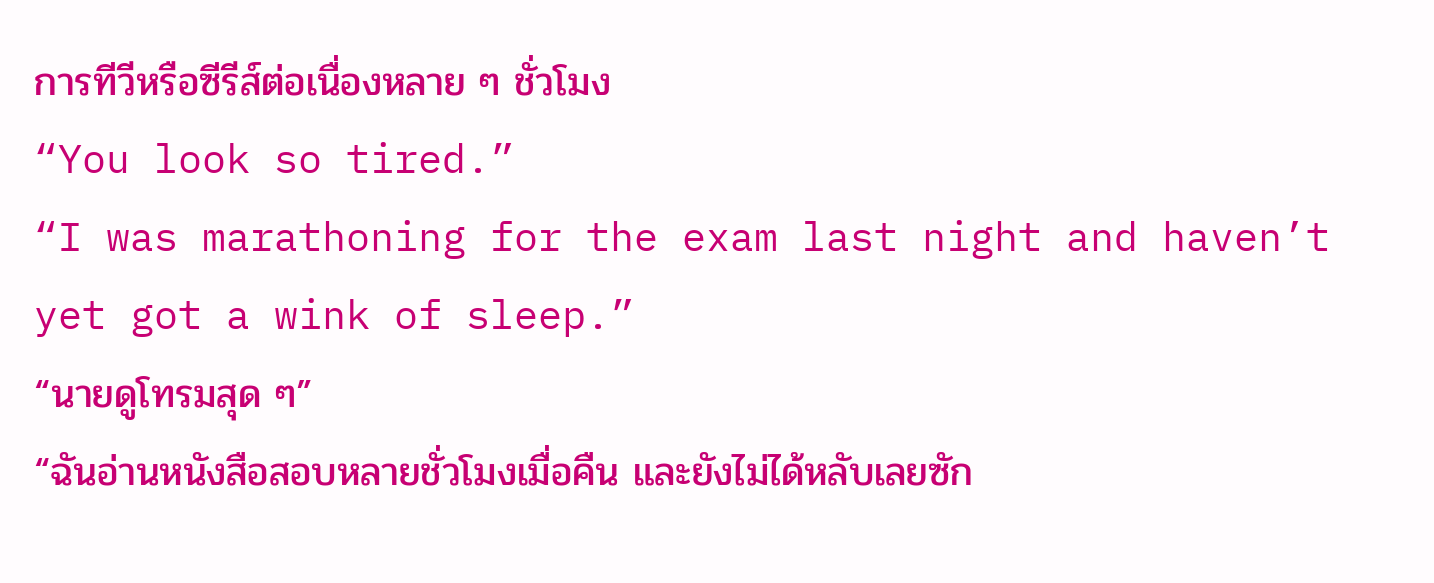การทีวีหรือซีรีส์ต่อเนื่องหลาย ๆ ชั่วโมง
“You look so tired.”
“I was marathoning for the exam last night and haven’t yet got a wink of sleep.”
“นายดูโทรมสุด ๆ”
“ฉันอ่านหนังสือสอบหลายชั่วโมงเมื่อคืน และยังไม่ได้หลับเลยซัก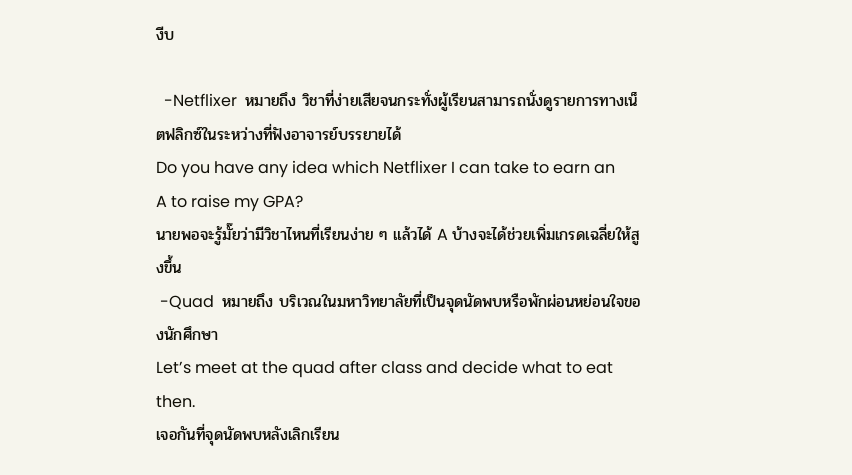งีบ

  -Netflixer  หมายถึง วิชาที่ง่ายเสียจนกระทั่งผู้เรียนสามารถนั่งดูรายการทางเน็ตฟลิกซ์ในระหว่างที่ฟังอาจารย์บรรยายได้
Do you have any idea which Netflixer I can take to earn an A to raise my GPA?
นายพอจะรู้มั๊ยว่ามีวิชาไหนที่เรียนง่าย ๆ แล้วได้ A บ้างจะได้ช่วยเพิ่มเกรดเฉลี่ยให้สูงขึ้น
 -Quad  หมายถึง บริเวณในมหาวิทยาลัยที่เป็นจุดนัดพบหรือพักผ่อนหย่อนใจของนักศึกษา
Let’s meet at the quad after class and decide what to eat then.
เจอกันที่จุดนัดพบหลังเลิกเรียน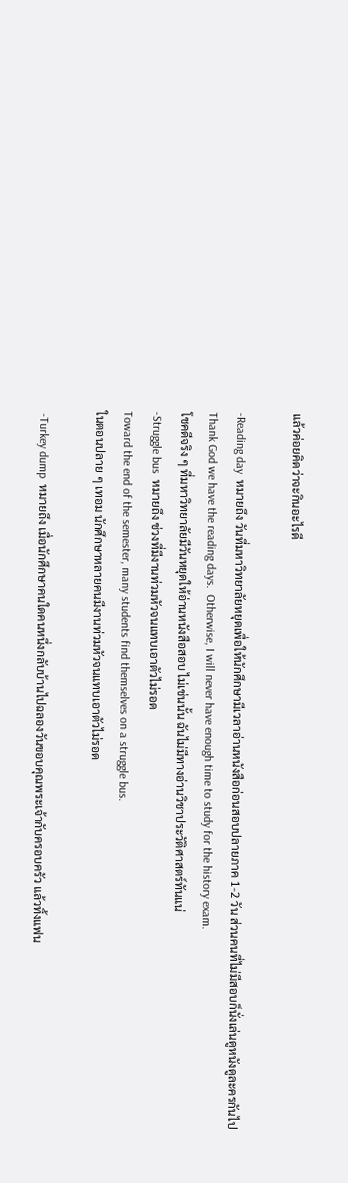แล้วค่อยคิดว่าจะกินอะไรดี

-Reading day  หมายถึง วันที่มหาวิทยาลัยหยุดเพื่อให้นักศึกษามีเวลาอ่านหนังสือก่อนสอบปลายภาค 1-2 วัน ส่วนคนที่ไม่มีสอบก็นั่งเล่นดูหนังดูละครกันไป
Thank God we have the reading days.  Otherwise, I will never have enough time to study for the history exam.
โชคดีจริง ๆ ที่มหาวิทยาลัยมีวันหยุดให้อ่านหนังสือสอบ ไม่เช่นนั้น ฉันไม่มีทางอ่านวิชาประวัติศาสตร์ทันแน่
-Struggle bus  หมายถึง ช่วงที่มีงานท่วมหัวจนแทบเอาตัวไม่รอด
Toward the end of the semester, many students find themselves on a struggle bus.
ในตอนปลาย ๆ เทอม นักศึกษาหลายคนมีงานท่วมหัวจนแทบเอาตัวไม่รอด

 -Turkey dump  หมายถึง เมื่อนักศึกษาคนใดคนหนึ่งกลับบ้านไปฉลองวันขอบคุณพระเจ้ากับครอบครัว แล้วทิ้งแฟน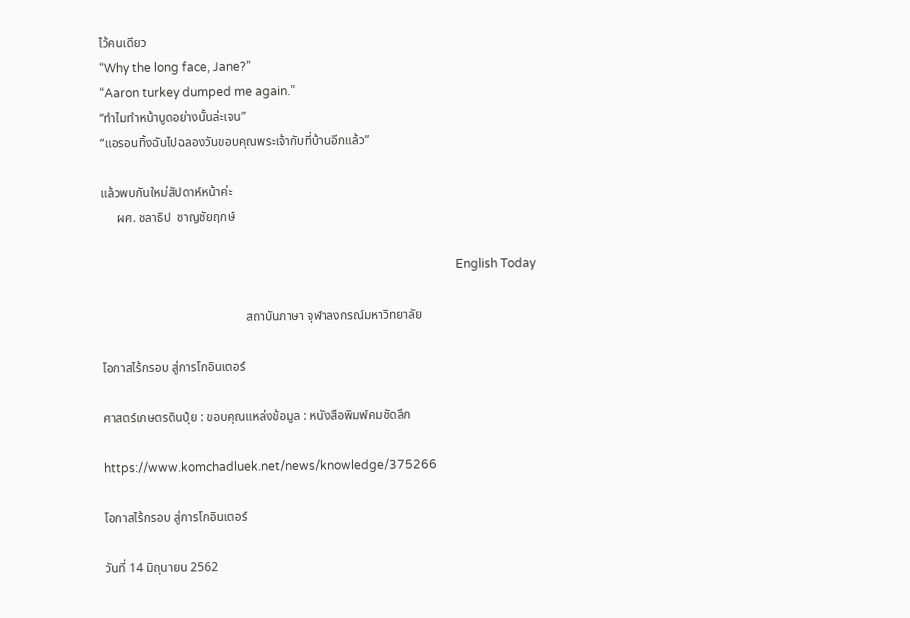ไว้คนเดียว
“Why the long face, Jane?”
“Aaron turkey dumped me again.”
“ทำไมทำหน้าบูดอย่างนั้นล่ะเจน”
“แอรอนทิ้งฉันไปฉลองวันขอบคุณพระเจ้ากับที่บ้านอีกแล้ว”

แล้วพบกันใหม่สัปดาห์หน้าค่ะ
     ผศ. ชลาธิป  ชาญชัยฤกษ์

                                                                                                                      English Today

                                              สถาบันภาษา จุฬาลงกรณ์มหาวิทยาลัย

โอกาสไร้กรอบ สู่การโกอินเตอร์

ศาสตร์เกษตรดินปุ๋ย : ขอบคุณแหล่งข้อมูล : หนังสือพิมพ์คมชัดลึก

https://www.komchadluek.net/news/knowledge/375266

โอกาสไร้กรอบ สู่การโกอินเตอร์

วันที่ 14 มิถุนายน 2562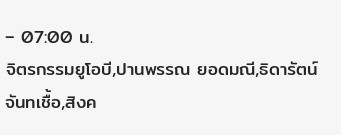– 07:00 น.
จิตรกรรมยูโอบี,ปานพรรณ ยอดมณี,ธิดารัตน์ จันทเชื้อ,สิงค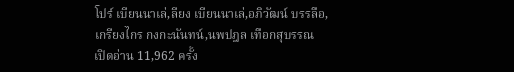โปร์ เบียนนาเล่,ลียง เบียนนาเล่,อภิวัฒน์ บรรลือ,เกรียงไกร กงกะนันทน์,นพปฎล เทือกสุบรรณ
เปิดอ่าน 11,962 ครั้ง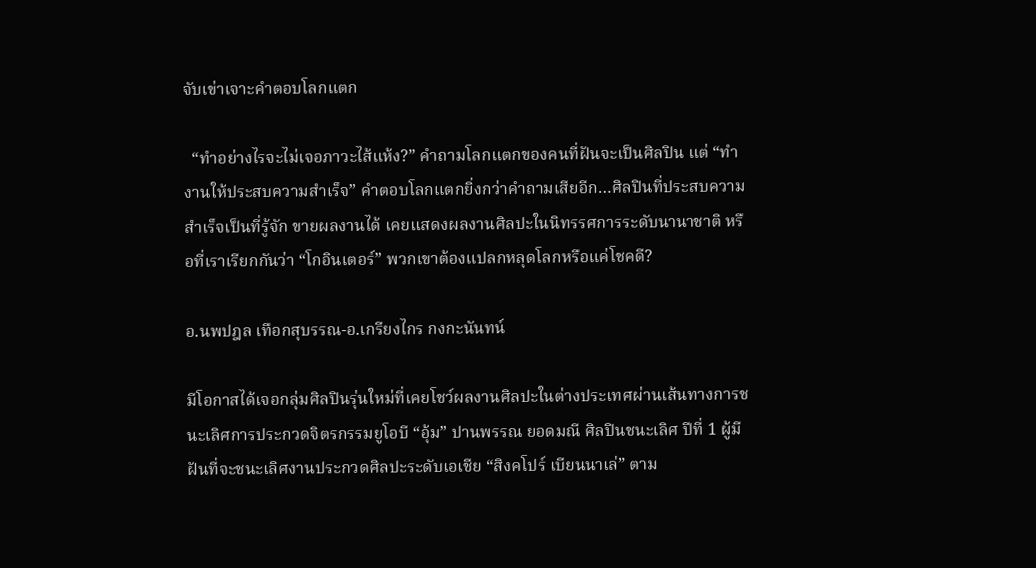จับเข่าเจาะคำตอบโลกแตก

  “ทำอย่างไรจะไม่เจอภาวะไส้แห้ง?” คำถามโลกแตกของคนที่ฝันจะเป็นศิลปิน แต่ “ทำงานให้ประสบความสำเร็จ” คำตอบโลกแตกยิ่งกว่าคำถามเสียอีก…ศิลปินที่ประสบความสำเร็จเป็นที่รู้จัก ขายผลงานได้ เคยแสดงผลงานศิลปะในนิทรรศการระดับนานาชาติ หรือที่เราเรียกกันว่า “โกอินเตอร์” พวกเขาต้องแปลกหลุดโลกหรือแค่โชคดี?

อ.นพปฎล เทือกสุบรรณ-อ.เกรียงไกร กงกะนันทน์

มีโอกาสได้เจอกลุ่มศิลปินรุ่นใหม่ที่เคยโชว์ผลงานศิลปะในต่างประเทศผ่านเส้นทางการชนะเลิศการประกวดจิตรกรรมยูโอบี “อุ้ม” ปานพรรณ ยอดมณี ศิลปินชนะเลิศ ปีที่ 1 ผู้มีฝันที่จะชนะเลิศงานประกวดศิลปะระดับเอเชีย “สิงคโปร์ เบียนนาเล่” ตาม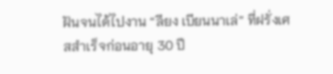ฝันจนได้ไปงาน “ลียง เบียนนาเล่” ที่ฝรั่งเศสสำเร็จก่อนอายุ 30 ปี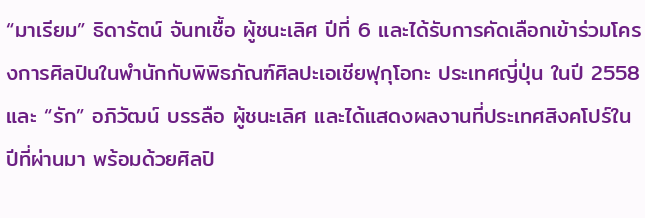“มาเรียม” ธิดารัตน์ จันทเชื้อ ผู้ชนะเลิศ ปีที่ 6 และได้รับการคัดเลือกเข้าร่วมโครงการศิลปินในพำนักกับพิพิธภัณฑ์ศิลปะเอเชียฟุกุโอกะ ประเทศญี่ปุ่น ในปี 2558 และ “รัก” อภิวัฒน์ บรรลือ ผู้ชนะเลิศ และได้แสดงผลงานที่ประเทศสิงคโปร์ในปีที่ผ่านมา พร้อมด้วยศิลปิ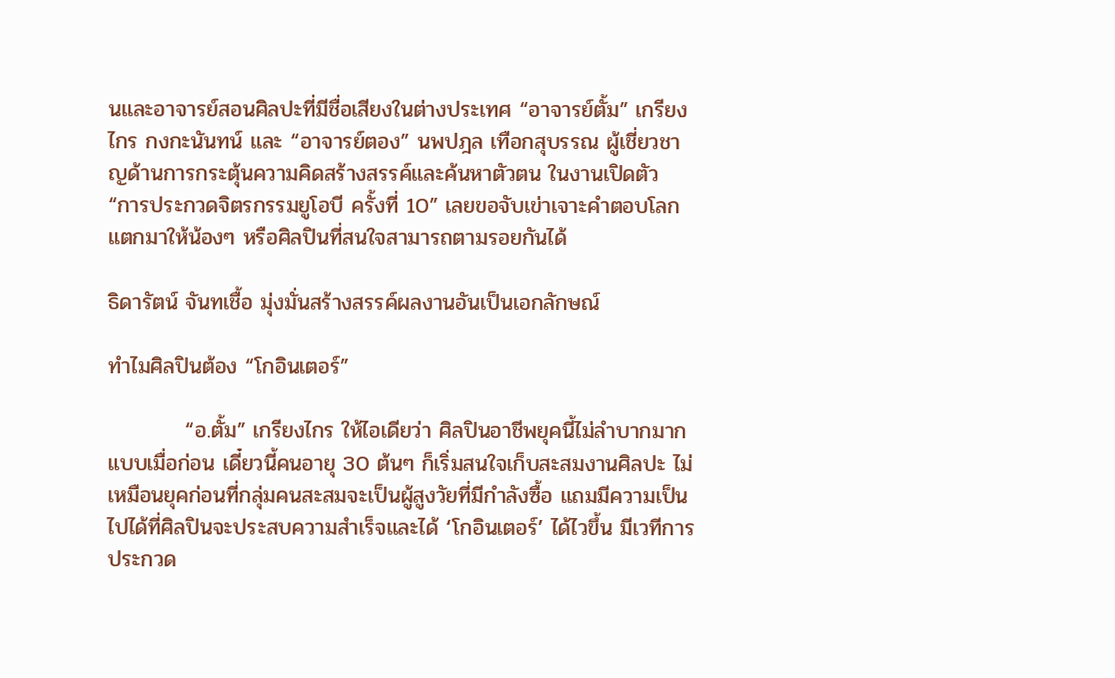นและอาจารย์สอนศิลปะที่มีชื่อเสียงในต่างประเทศ “อาจารย์ตั้ม” เกรียงไกร กงกะนันทน์ และ “อาจารย์ตอง” นพปฎล เทือกสุบรรณ ผู้เชี่ยวชาญด้านการกระตุ้นความคิดสร้างสรรค์และค้นหาตัวตน ในงานเปิดตัว “การประกวดจิตรกรรมยูโอบี ครั้งที่ 10” เลยขอจับเข่าเจาะคำตอบโลกแตกมาให้น้องๆ หรือศิลปินที่สนใจสามารถตามรอยกันได้

ธิดารัตน์ จันทเชื้อ มุ่งมั่นสร้างสรรค์ผลงานอันเป็นเอกลักษณ์

ทำไมศิลปินต้อง “โกอินเตอร์”

          “อ.ตั้ม” เกรียงไกร ให้ไอเดียว่า ศิลปินอาชีพยุคนี้ไม่ลำบากมากแบบเมื่อก่อน เดี๋ยวนี้คนอายุ 30 ต้นๆ ก็เริ่มสนใจเก็บสะสมงานศิลปะ ไม่เหมือนยุคก่อนที่กลุ่มคนสะสมจะเป็นผู้สูงวัยที่มีกำลังซื้อ แถมมีความเป็นไปได้ที่ศิลปินจะประสบความสำเร็จและได้ ‘โกอินเตอร์’ ได้ไวขึ้น มีเวทีการประกวด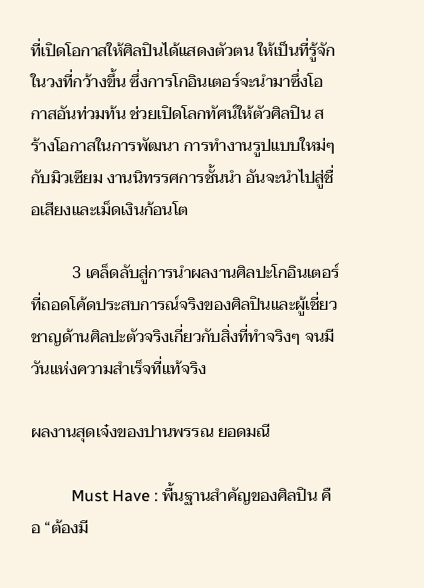ที่เปิดโอกาสให้ศิลปินได้แสดงตัวตน ให้เป็นที่รู้จักในวงที่กว้างขึ้น ซึ่งการโกอินเตอร์จะนำมาซึ่งโอกาสอันท่วมท้น ช่วยเปิดโลกทัศน์ให้ตัวศิลปิน สร้างโอกาสในการพัฒนา การทำงานรูปแบบใหม่ๆ กับมิวเซียม งานนิทรรศการชั้นนำ อันจะนำไปสู่ชื่อเสียงและเม็ดเงินก้อนโต

          3 เคล็ดลับสู่การนำผลงานศิลปะโกอินเตอร์ ที่ถอดโค้ดประสบการณ์จริงของศิลปินและผู้เชี่ยวชาญด้านศิลปะตัวจริงเกี่ยวกับสิ่งที่ทำจริงๆ จนมีวันแห่งความสำเร็จที่แท้จริง

ผลงานสุดเจ๋งของปานพรรณ ยอดมณี

          Must Have : พื้นฐานสำคัญของศิลปิน คือ “ต้องมี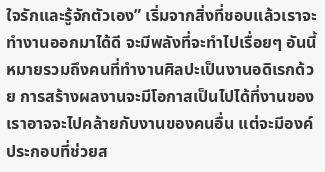ใจรักและรู้จักตัวเอง” เริ่มจากสิ่งที่ชอบแล้วเราจะทำงานออกมาได้ดี จะมีพลังที่จะทำไปเรื่อยๆ อันนี้หมายรวมถึงคนที่ทำงานศิลปะเป็นงานอดิเรกด้วย การสร้างผลงานจะมีโอกาสเป็นไปได้ที่งานของเราอาจจะไปคล้ายกับงานของคนอื่น แต่จะมีองค์ประกอบที่ช่วยส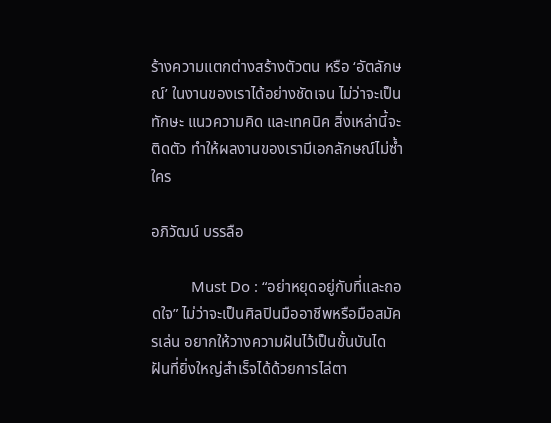ร้างความแตกต่างสร้างตัวตน หรือ ‘อัตลักษณ์’ ในงานของเราได้อย่างชัดเจน ไม่ว่าจะเป็นทักษะ แนวความคิด และเทคนิค สิ่งเหล่านี้จะติดตัว ทำให้ผลงานของเรามีเอกลักษณ์ไม่ซ้ำใคร

อภิวัฒน์ บรรลือ

          Must Do : “อย่าหยุดอยู่กับที่และถอดใจ” ไม่ว่าจะเป็นศิลปินมืออาชีพหรือมือสมัครเล่น อยากให้วางความฝันไว้เป็นขั้นบันได ฝันที่ยิ่งใหญ่สำเร็จได้ด้วยการไล่ตา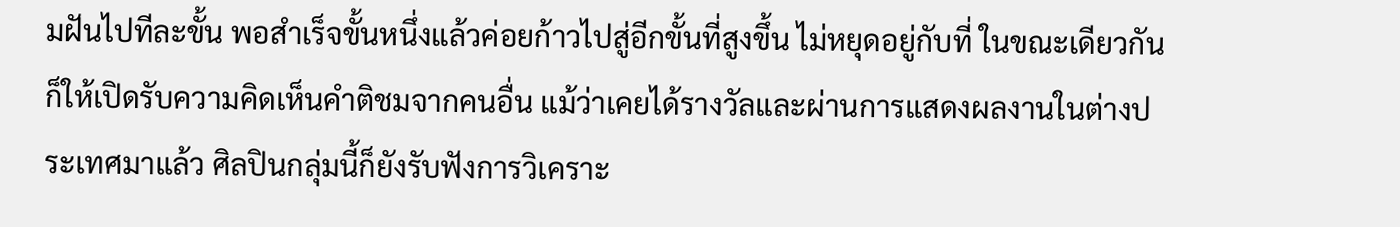มฝันไปทีละขั้น พอสำเร็จขั้นหนึ่งแล้วค่อยก้าวไปสู่อีกขั้นที่สูงขึ้น ไม่หยุดอยู่กับที่ ในขณะเดียวกันก็ให้เปิดรับความคิดเห็นคำติชมจากคนอื่น แม้ว่าเคยได้รางวัลและผ่านการแสดงผลงานในต่างประเทศมาแล้ว ศิลปินกลุ่มนี้ก็ยังรับฟังการวิเคราะ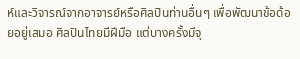ห์และวิจารณ์จากอาจารย์หรือศิลปินท่านอื่นๆ เพื่อพัฒนาข้อด้อยอยู่เสมอ ศิลปินไทยมีฝีมือ แต่บางครั้งมีจุ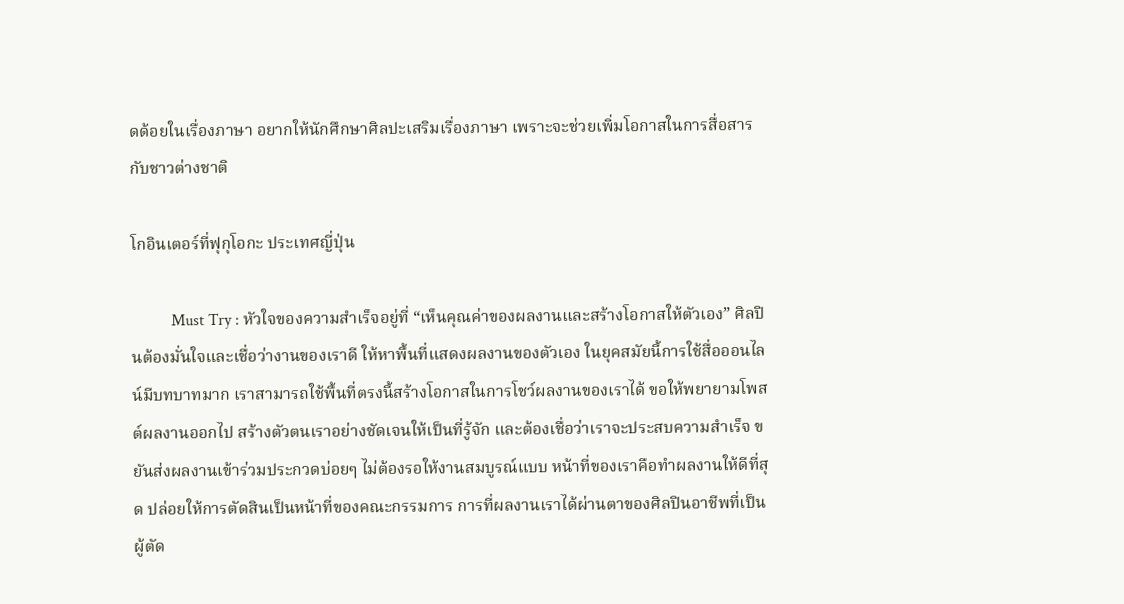ดด้อยในเรื่องภาษา อยากให้นักศึกษาศิลปะเสริมเรื่องภาษา เพราะจะช่วยเพิ่มโอกาสในการสื่อสารกับชาวต่างชาติ

โกอินเตอร์ที่ฟุกุโอกะ ประเทศญี่ปุ่น

          Must Try : หัวใจของความสำเร็จอยู่ที่ “เห็นคุณค่าของผลงานและสร้างโอกาสให้ตัวเอง” ศิลปินต้องมั่นใจและเชื่อว่างานของเราดี ให้หาพื้นที่แสดงผลงานของตัวเอง ในยุคสมัยนี้การใช้สื่อออนไลน์มีบทบาทมาก เราสามารถใช้พื้นที่ตรงนี้สร้างโอกาสในการโชว์ผลงานของเราได้ ขอให้พยายามโพสต์ผลงานออกไป สร้างตัวตนเราอย่างชัดเจนให้เป็นที่รู้จัก และต้องเชื่อว่าเราจะประสบความสำเร็จ ขยันส่งผลงานเข้าร่วมประกวดบ่อยๆ ไม่ต้องรอให้งานสมบูรณ์แบบ หน้าที่ของเราคือทำผลงานให้ดีที่สุด ปล่อยให้การตัดสินเป็นหน้าที่ของคณะกรรมการ การที่ผลงานเราได้ผ่านตาของศิลปินอาชีพที่เป็นผู้ตัด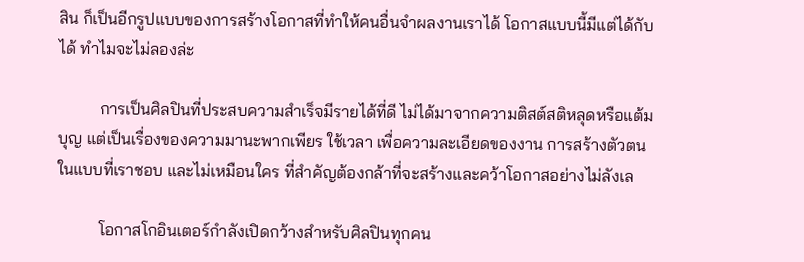สิน ก็เป็นอีกรูปแบบของการสร้างโอกาสที่ทำให้คนอื่นจำผลงานเราได้ โอกาสแบบนี้มีแต่ได้กับได้ ทำไมจะไม่ลองล่ะ

          การเป็นศิลปินที่ประสบความสำเร็จมีรายได้ที่ดี ไม่ได้มาจากความติสต์สติหลุดหรือแต้มบุญ แต่เป็นเรื่องของความมานะพากเพียร ใช้เวลา เพื่อความละเอียดของงาน การสร้างตัวตนในแบบที่เราชอบ และไม่เหมือนใคร ที่สำคัญต้องกล้าที่จะสร้างและคว้าโอกาสอย่างไม่ลังเล

          โอกาสโกอินเตอร์กำลังเปิดกว้างสำหรับศิลปินทุกคน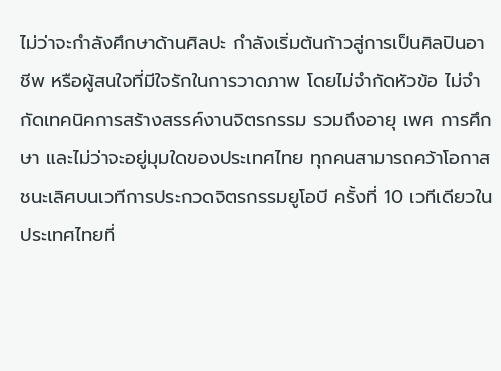ไม่ว่าจะกำลังศึกษาด้านศิลปะ กำลังเริ่มต้นก้าวสู่การเป็นศิลปินอาชีพ หรือผู้สนใจที่มีใจรักในการวาดภาพ โดยไม่จำกัดหัวข้อ ไม่จำกัดเทคนิคการสร้างสรรค์งานจิตรกรรม รวมถึงอายุ เพศ การศึกษา และไม่ว่าจะอยู่มุมใดของประเทศไทย ทุกคนสามารถคว้าโอกาสชนะเลิศบนเวทีการประกวดจิตรกรรมยูโอบี ครั้งที่ 10 เวทีเดียวในประเทศไทยที่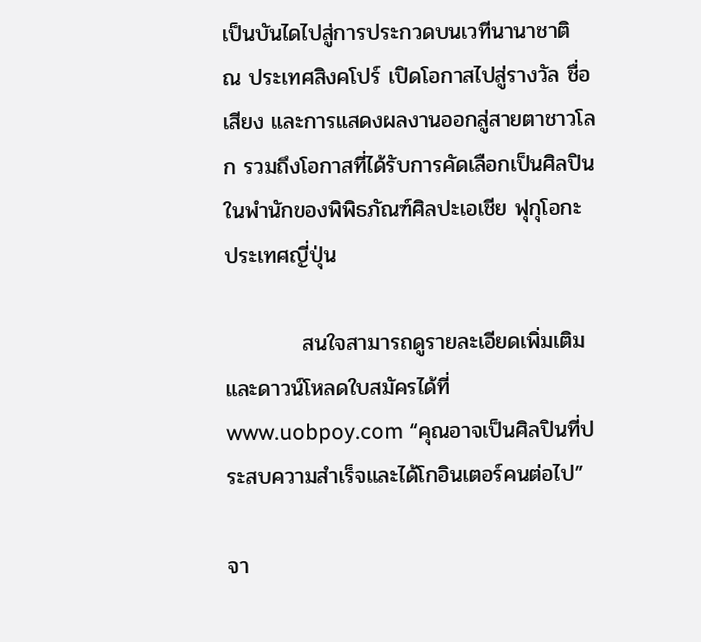เป็นบันไดไปสู่การประกวดบนเวทีนานาชาติ ณ ประเทศสิงคโปร์ เปิดโอกาสไปสู่รางวัล ชื่อเสียง และการแสดงผลงานออกสู่สายตาชาวโลก รวมถึงโอกาสที่ได้รับการคัดเลือกเป็นศิลปินในพำนักของพิพิธภัณฑ์ศิลปะเอเชีย ฟุกุโอกะ ประเทศญี่ปุ่น

          สนใจสามารถดูรายละเอียดเพิ่มเติมและดาวน์โหลดใบสมัครได้ที่ www.uobpoy.com “คุณอาจเป็นศิลปินที่ประสบความสำเร็จและได้โกอินเตอร์คนต่อไป”

จา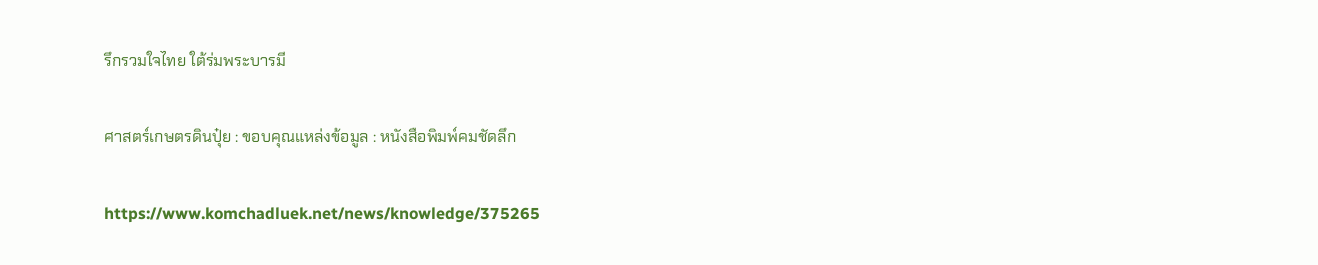รึกรวมใจไทย ใต้ร่มพระบารมี

ศาสตร์เกษตรดินปุ๋ย : ขอบคุณแหล่งข้อมูล : หนังสือพิมพ์คมชัดลึก

https://www.komchadluek.net/news/knowledge/375265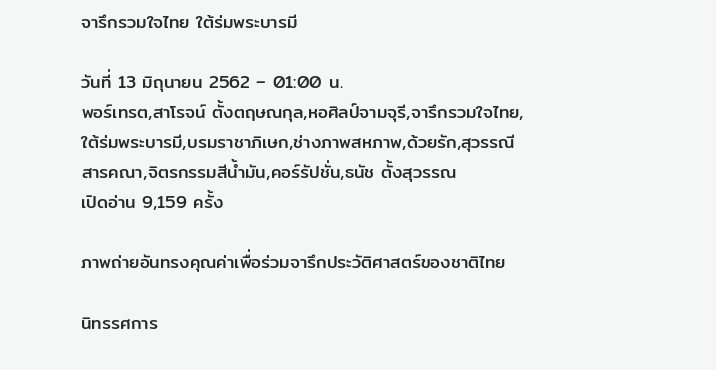จารึกรวมใจไทย ใต้ร่มพระบารมี

วันที่ 13 มิถุนายน 2562 – 01:00 น.
พอร์เทรต,สาโรจน์ ตั้งตฤษณกุล,หอศิลป์จามจุรี,จารึกรวมใจไทย,ใต้ร่มพระบารมี,บรมราชาภิเษก,ช่างภาพสหภาพ,ด้วยรัก,สุวรรณี สารคณา,จิตรกรรมสีน้ำมัน,คอร์รัปชั่น,ธนัช ตั้งสุวรรณ
เปิดอ่าน 9,159 ครั้ง

ภาพถ่ายอันทรงคุณค่าเพื่อร่วมจารึกประวัติศาสตร์ของชาติไทย

นิทรรศการ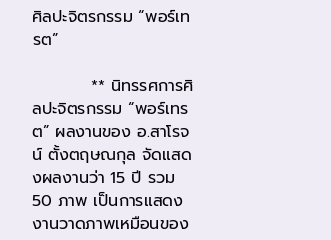ศิลปะจิตรกรรม “พอร์เทรต”

          ** นิทรรศการศิลปะจิตรกรรม “พอร์เทรต” ผลงานของ อ.สาโรจน์ ตั้งตฤษณกุล จัดแสดงผลงานว่า 15 ปี รวม 50 ภาพ เป็นการแสดงงานวาดภาพเหมือนของ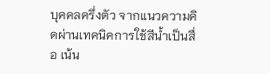บุคคลครึ่งตัว จากแนวความคิดผ่านเทคนิคการใช้สีน้ำเป็นสื่อ เน้น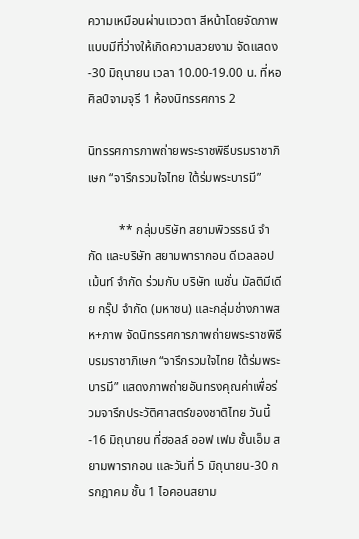ความเหมือนผ่านแววตา สีหน้าโดยจัดภาพแบบมีที่ว่างให้เกิดความสวยงาม จัดแสดง-30 มิถุนายน เวลา 10.00-19.00 น. ที่หอศิลป์จามจุรี 1 ห้องนิทรรศการ 2

นิทรรศการภาพถ่ายพระราชพิธีบรมราชาภิเษก “จารึกรวมใจไทย ใต้ร่มพระบารมี”

          ** กลุ่มบริษัท สยามพิวรรธน์ จำกัด และบริษัท สยามพารากอน ดีเวลลอปเม้นท์ จำกัด ร่วมกับ บริษัท เนชั่น มัลติมีเดีย กรุ๊ป จำกัด (มหาชน) และกลุ่มช่างภาพสห+ภาพ จัดนิทรรศการภาพถ่ายพระราชพิธีบรมราชาภิเษก “จารึกรวมใจไทย ใต้ร่มพระบารมี” แสดงภาพถ่ายอันทรงคุณค่าเพื่อร่วมจารึกประวัติศาสตร์ของชาติไทย วันนี้-16 มิถุนายน ที่ฮอลล์ ออฟ เฟม ชั้นเอ็ม สยามพารากอน และวันที่ 5 มิถุนายน-30 กรกฎาคม ชั้น 1 ไอคอนสยาม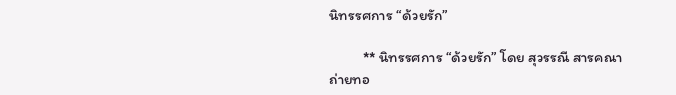นิทรรศการ “ด้วยรัก”

          ** นิทรรศการ “ด้วยรัก” โดย สุวรรณี สารคณา ถ่ายทอ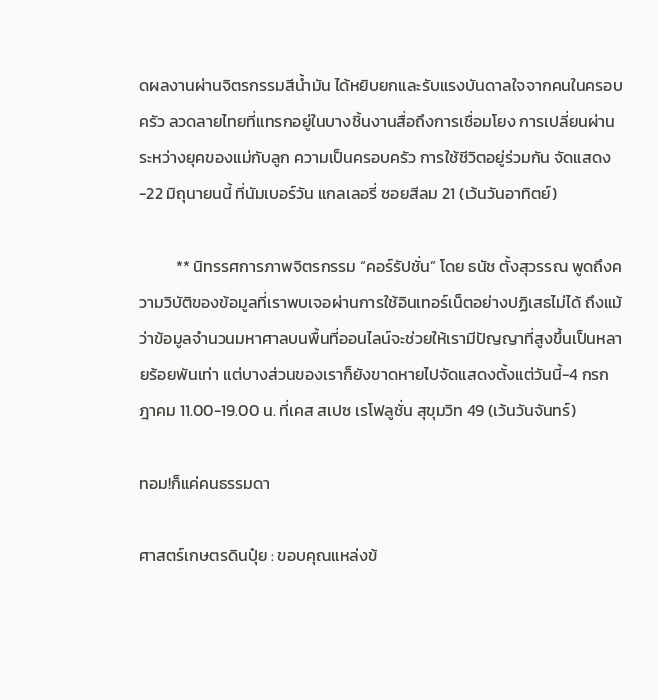ดผลงานผ่านจิตรกรรมสีน้ำมัน ได้หยิบยกและรับแรงบันดาลใจจากคนในครอบครัว ลวดลายไทยที่แทรกอยู่ในบางชิ้นงานสื่อถึงการเชื่อมโยง การเปลี่ยนผ่านระหว่างยุคของแม่กับลูก ความเป็นครอบครัว การใช้ชีวิตอยู่ร่วมกัน จัดแสดง-22 มิถุนายนนี้ ที่นัมเบอร์วัน แกลเลอรี่ ซอยสีลม 21 (เว้นวันอาทิตย์)

          ** นิทรรศการภาพจิตรกรรม “คอร์รัปชั่น” โดย ธนัช ตั้งสุวรรณ พูดถึงความวิบัติของข้อมูลที่เราพบเจอผ่านการใช้อินเทอร์เน็ตอย่างปฏิเสธไม่ได้ ถึงแม้ว่าข้อมูลจำนวนมหาศาลบนพื้นที่ออนไลน์จะช่วยให้เรามีปัญญาที่สูงขึ้นเป็นหลายร้อยพันเท่า แต่บางส่วนของเราก็ยังขาดหายไปจัดแสดงตั้งแต่วันนี้-4 กรกฎาคม 11.00-19.00 น. ที่เคส สเปซ เรโฟลูชั่น สุขุมวิท 49 (เว้นวันจันทร์)

ทอม!ก็แค่คนธรรมดา

ศาสตร์เกษตรดินปุ๋ย : ขอบคุณแหล่งข้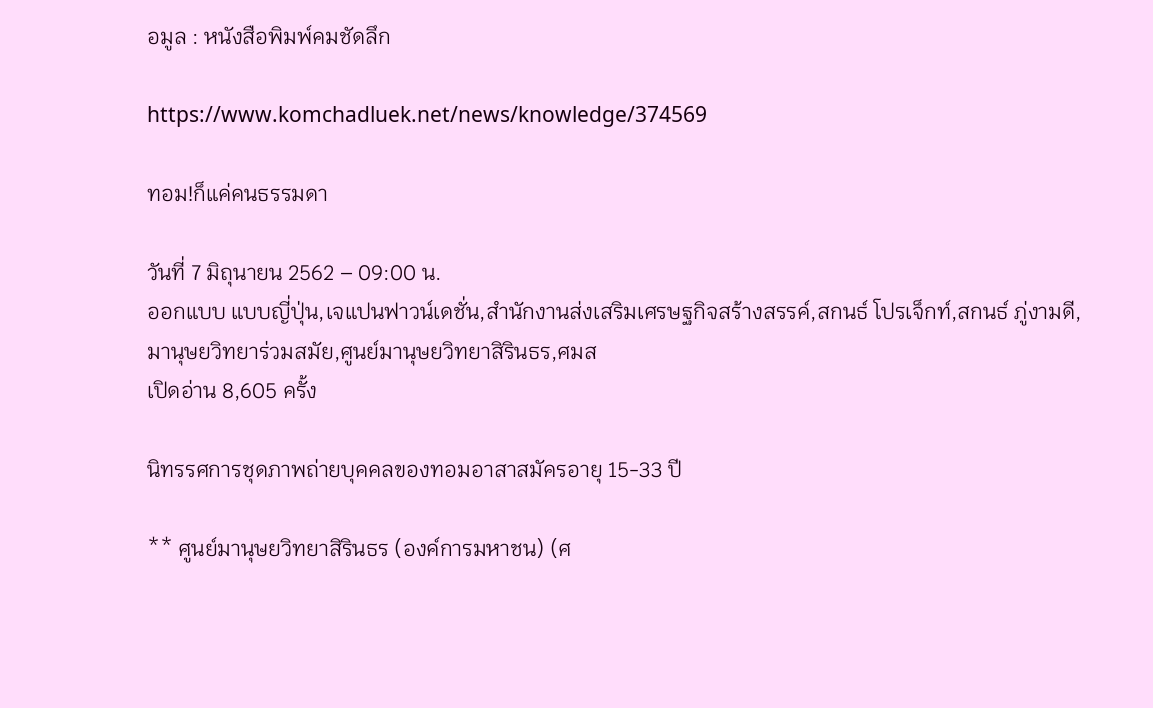อมูล : หนังสือพิมพ์คมชัดลึก

https://www.komchadluek.net/news/knowledge/374569

ทอม!ก็แค่คนธรรมดา

วันที่ 7 มิถุนายน 2562 – 09:00 น.
ออกแบบ แบบญี่ปุ่น,เจแปนฟาวน์เดชั่น,สำนักงานส่งเสริมเศรษฐกิจสร้างสรรค์,สกนธ์ โปรเจ็กท์,สกนธ์ ภู่งามดี,มานุษยวิทยาร่วมสมัย,ศูนย์มานุษยวิทยาสิรินธร,ศมส
เปิดอ่าน 8,605 ครั้ง

นิทรรศการชุดภาพถ่ายบุคคลของทอมอาสาสมัครอายุ 15-33 ปี

** ศูนย์มานุษยวิทยาสิรินธร (องค์การมหาชน) (ศ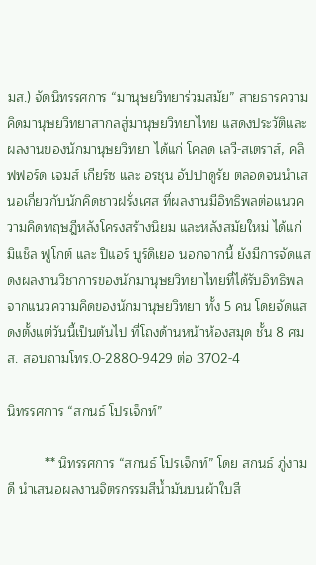มส.) จัดนิทรรศการ “มานุษยวิทยาร่วมสมัย” สายธารความคิดมานุษยวิทยาสากลสู่มานุษยวิทยาไทย แสดงประวัติและผลงานของนักมานุษยวิทยา ได้แก่ โคลด เลวี-สเตราส์, คลิฟฟอร์ด เจมส์ เกียร์ซ และ อรชุน อัปปาดูรัย ตลอดจนนำเสนอเกี่ยวกับนักคิดชาวฝรั่งเศส ที่ผลงานมีอิทธิพลต่อแนวความคิดทฤษฎีหลังโครงสร้างนิยม และหลังสมัยใหม่ ได้แก่ มิแช็ล ฟูโกต์ และ ปิแอร์ บูร์ดิเยอ นอกจากนี้ ยังมีการจัดแสดงผลงานวิชาการของนักมานุษยวิทยาไทยที่ได้รับอิทธิพลจากแนวความคิดของนักมานุษยวิทยา ทั้ง 5 คน โดยจัดแสดงตั้งแต่วันนี้เป็นต้นไป ที่โถงด้านหน้าห้องสมุด ชั้น 8 ศมส. สอบถามโทร.0-2880-9429 ต่อ 3702-4

นิทรรศการ “สกนธ์ โปรเจ็กท์”

          ** นิทรรศการ “สกนธ์ โปรเจ็กท์” โดย สกนธ์ ภู่งามดี นำเสนอผลงานจิตรกรรมสีน้ำมันบนผ้าใบสี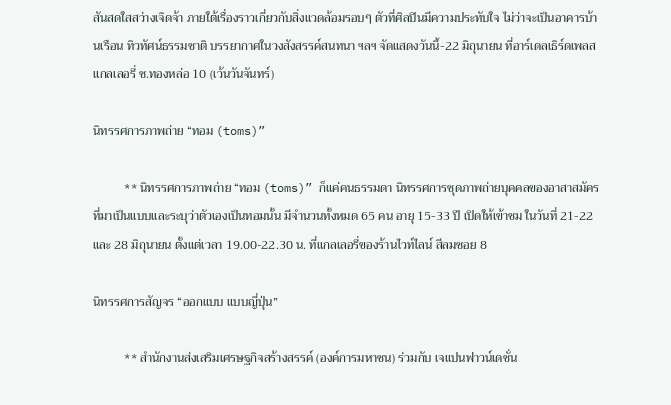สันสดใสสว่างเจิดจ้า ภายใต้เรื่องราวเกี่ยวกับสิ่งแวดล้อมรอบๆ ตัวที่ศิลปินมีความประทับใจ ไม่ว่าจะเป็นอาคารบ้านเรือน ทิวทัศน์ธรรมชาติ บรรยากาศในวงสังสรรค์สนทนา ฯลฯ จัดแสดงวันนี้-22 มิถุนายน ที่อาร์เดลเธิร์ดเพลส แกลเลอรี่ ซ.ทองหล่อ 10 (เว้นวันจันทร์)

นิทรรศการภาพถ่าย “ทอม (toms)”

          ** นิทรรศการภาพถ่าย “ทอม (toms)” ก็แค่คนธรรมดา นิทรรศการชุดภาพถ่ายบุคคลของอาสาสมัครที่มาเป็นแบบและระบุว่าตัวเองเป็นทอมนั้น มีจำนวนทั้งหมด 65 คน อายุ 15-33 ปี เปิดให้เข้าชม ในวันที่ 21-22 และ 28 มิถุนายน ตั้งแต่เวลา 19.00-22.30 น. ที่แกลเลอรี่ของร้านไวท์ไลน์ สีลมซอย 8

นิทรรศการสัญจร “ออกแบบ แบบญี่ปุ่น”

          ** สำนักงานส่งเสริมเศรษฐกิจสร้างสรรค์ (องค์การมหาชน) ร่วมกับ เจแปนฟาวน์เดชั่น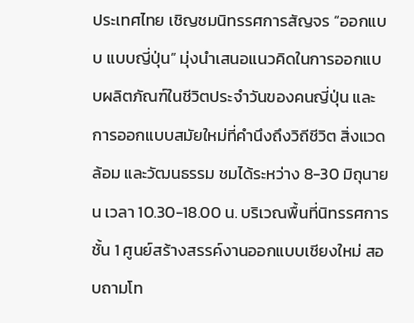ประเทศไทย เชิญชมนิทรรศการสัญจร “ออกแบบ แบบญี่ปุ่น” มุ่งนำเสนอแนวคิดในการออกแบบผลิตภัณฑ์ในชีวิตประจำวันของคนญี่ปุ่น และการออกแบบสมัยใหม่ที่คำนึงถึงวิถีชีวิต สิ่งแวดล้อม และวัฒนธรรม ชมได้ระหว่าง 8-30 มิถุนายน เวลา 10.30-18.00 น. บริเวณพื้นที่นิทรรศการ ชั้น 1 ศูนย์สร้างสรรค์งานออกแบบเชียงใหม่ สอบถามโท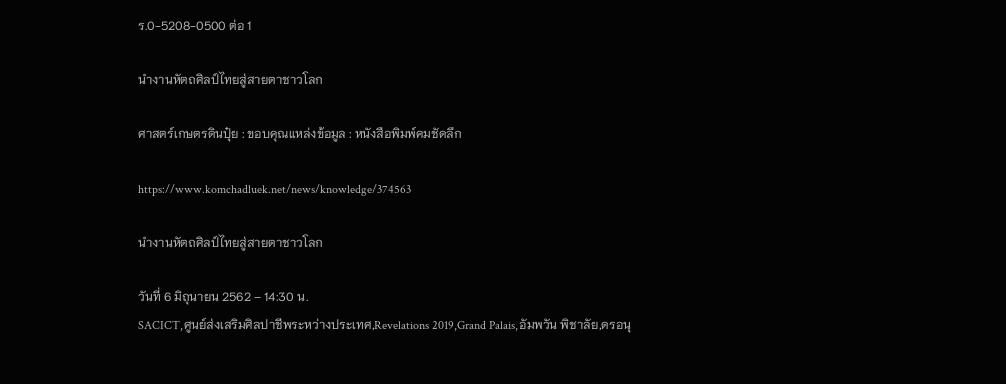ร.0-5208-0500 ต่อ 1

นำงานหัตถศิลป์ไทยสู่สายตาชาวโลก

ศาสตร์เกษตรดินปุ๋ย : ขอบคุณแหล่งข้อมูล : หนังสือพิมพ์คมชัดลึก

https://www.komchadluek.net/news/knowledge/374563

นำงานหัตถศิลป์ไทยสู่สายตาชาวโลก

วันที่ 6 มิถุนายน 2562 – 14:30 น.
SACICT,ศูนย์ส่งเสริมศิลปาชีพระหว่างประเทศ,Revelations 2019,Grand Palais,อัมพวัน พิชาลัย,ดรอนุ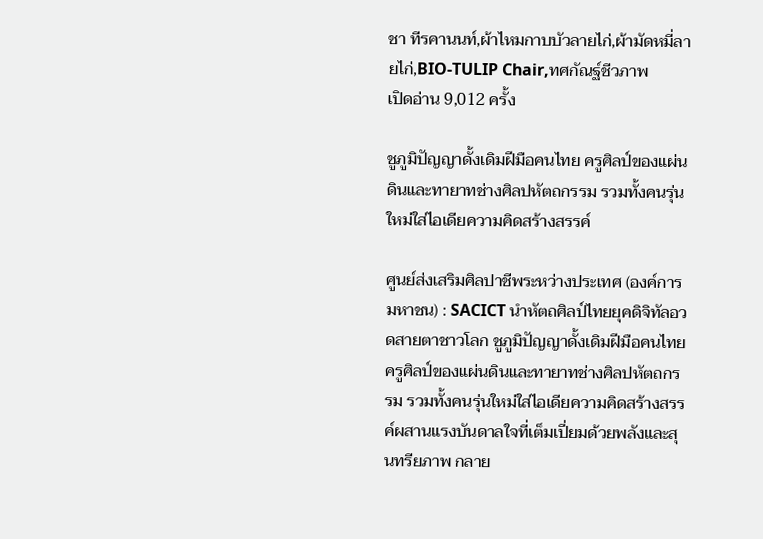ชา ทีรคานนท์,ผ้าไหมกาบบัวลายไก่,ผ้ามัดหมี่ลายไก่,BIO-TULIP Chair,ทศกัณฐ์ชีวภาพ
เปิดอ่าน 9,012 ครั้ง

ชูภูมิปัญญาดั้งเดิมฝีมือคนไทย ครูศิลป์ของแผ่นดินและทายาทช่างศิลปหัตถกรรม รวมทั้งคนรุ่นใหม่ใส่ไอเดียความคิดสร้างสรรค์

ศูนย์ส่งเสริมศิลปาชีพระหว่างประเทศ (องค์การมหาชน) : SACICT นำหัตถศิลป์ไทยยุคดิจิทัลอวดสายตาชาวโลก ชูภูมิปัญญาดั้งเดิมฝีมือคนไทย ครูศิลป์ของแผ่นดินและทายาทช่างศิลปหัตถกรรม รวมทั้งคนรุ่นใหม่ใส่ไอเดียความคิดสร้างสรรค์ผสานแรงบันดาลใจที่เต็มเปี่ยมด้วยพลังและสุนทรียภาพ กลาย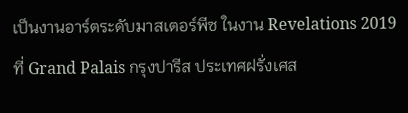เป็นงานอาร์ตระดับมาสเตอร์พีซ ในงาน Revelations 2019 ที่ Grand Palais กรุงปารีส ประเทศฝรั่งเศส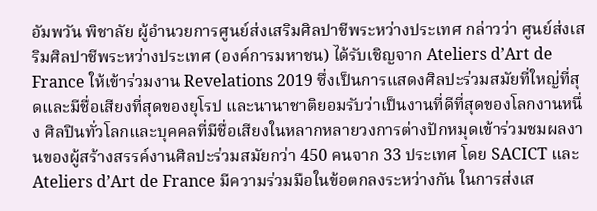อัมพวัน พิชาลัย ผู้อำนวยการศูนย์ส่งเสริมศิลปาชีพระหว่างประเทศ กล่าวว่า ศูนย์ส่งเสริมศิลปาชีพระหว่างประเทศ (องค์การมหาชน) ได้รับเชิญจาก Ateliers d’Art de France ให้เข้าร่วมงาน Revelations 2019 ซึ่งเป็นการแสดงศิลปะร่วมสมัยที่ใหญ่ที่สุดและมีชื่อเสียงที่สุดของยุโรป และนานาชาติยอมรับว่าเป็นงานที่ดีที่สุดของโลกงานหนึ่ง ศิลปินทั่วโลกและบุคคลที่มีชื่อเสียงในหลากหลายวงการต่างปักหมุดเข้าร่วมชมผลงานของผู้สร้างสรรค์งานศิลปะร่วมสมัยกว่า 450 คนจาก 33 ประเทศ โดย SACICT และ Ateliers d’Art de France มีความร่วมมือในข้อตกลงระหว่างกัน ในการส่งเส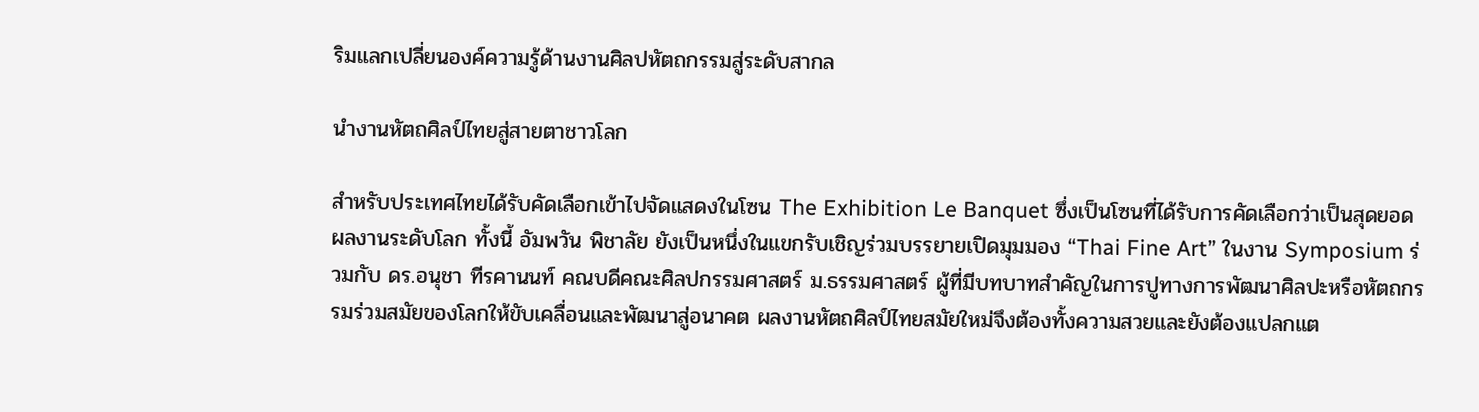ริมแลกเปลี่ยนองค์ความรู้ด้านงานศิลปหัตถกรรมสู่ระดับสากล

นำงานหัตถศิลป์ไทยสู่สายตาชาวโลก

สำหรับประเทศไทยได้รับคัดเลือกเข้าไปจัดแสดงในโซน The Exhibition Le Banquet ซึ่งเป็นโซนที่ได้รับการคัดเลือกว่าเป็นสุดยอดผลงานระดับโลก ทั้งนี้ อัมพวัน พิชาลัย ยังเป็นหนึ่งในแขกรับเชิญร่วมบรรยายเปิดมุมมอง “Thai Fine Art” ในงาน Symposium ร่วมกับ ดร.อนุชา ทีรคานนท์ คณบดีคณะศิลปกรรมศาสตร์ ม.ธรรมศาสตร์ ผู้ที่มีบทบาทสำคัญในการปูทางการพัฒนาศิลปะหรือหัตถกรรมร่วมสมัยของโลกให้ขับเคลื่อนและพัฒนาสู่อนาคต ผลงานหัตถศิลป์ไทยสมัยใหม่จึงต้องทั้งความสวยและยังต้องแปลกแต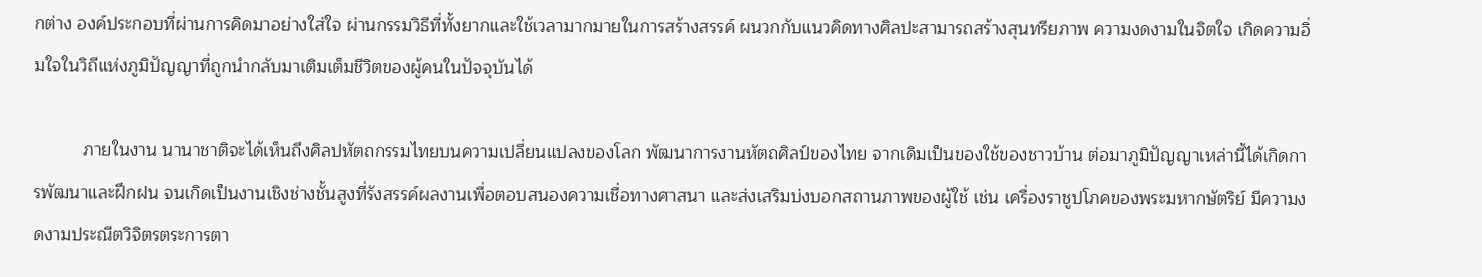กต่าง องค์ประกอบที่ผ่านการคิดมาอย่างใส่ใจ ผ่านกรรมวิธีที่ทั้งยากและใช้เวลามากมายในการสร้างสรรค์ ผนวกกับแนวคิดทางศิลปะสามารถสร้างสุนทรียภาพ ความงดงามในจิตใจ เกิดความอิ่มใจในวิถีแห่งภูมิปัญญาที่ถูกนำกลับมาเติมเต็มชีวิตของผู้คนในปัจจุบันได้

          ภายในงาน นานาชาติจะได้เห็นถึงศิลปหัตถกรรมไทยบนความเปลี่ยนแปลงของโลก พัฒนาการงานหัตถศิลป์ของไทย จากเดิมเป็นของใช้ของชาวบ้าน ต่อมาภูมิปัญญาเหล่านี้ได้เกิดการพัฒนาและฝึกฝน จนเกิดเป็นงานเชิงช่างชั้นสูงที่รังสรรค์ผลงานเพื่อตอบสนองความเชื่อทางศาสนา และส่งเสริมบ่งบอกสถานภาพของผู้ใช้ เช่น เครื่องราชูปโภคของพระมหากษัตริย์ มีความงดงามประณีตวิจิตรตระการตา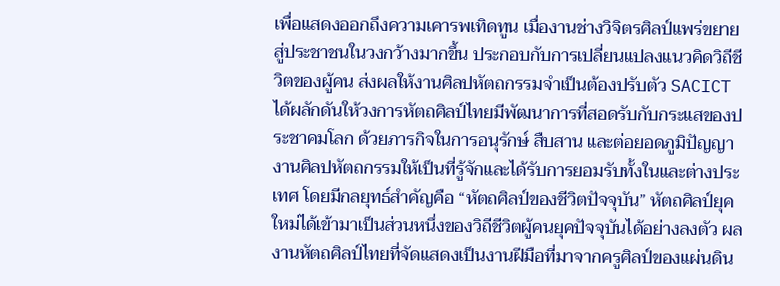เพื่อแสดงออกถึงความเคารพเทิดทูน เมื่องานช่างวิจิตรศิลป์แพร่ขยายสู่ประชาชนในวงกว้างมากขึ้น ประกอบกับการเปลี่ยนแปลงแนวคิดวิถีชีวิตของผู้คน ส่งผลให้งานศิลปหัตถกรรมจำเป็นต้องปรับตัว SACICT ได้ผลักดันให้วงการหัตถศิลป์ไทยมีพัฒนาการที่สอดรับกับกระแสของประชาคมโลก ด้วยภารกิจในการอนุรักษ์ สืบสาน และต่อยอดภูมิปัญญางานศิลปหัตถกรรมให้เป็นที่รู้จักและได้รับการยอมรับทั้งในและต่างประเทศ โดยมีกลยุทธ์สำคัญคือ “หัตถศิลป์ของชีวิตปัจจุบัน” หัตถศิลป์ยุคใหม่ได้เข้ามาเป็นส่วนหนึ่งของวิถีชีวิตผู้คนยุคปัจจุบันได้อย่างลงตัว ผลงานหัตถศิลป์ไทยที่จัดแสดงเป็นงานฝีมือที่มาจากครูศิลป์ของแผ่นดิน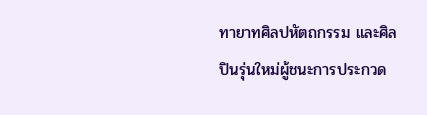ทายาทศิลปหัตถกรรม และศิลปินรุ่นใหม่ผู้ชนะการประกวด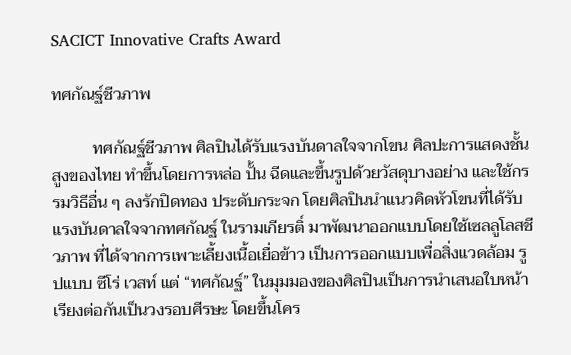SACICT Innovative Crafts Award

ทศกัณฐ์ชีวภาพ

          ทศกัณฐ์ชีวภาพ ศิลปินได้รับแรงบันดาลใจจากโขน ศิลปะการแสดงชั้นสูงของไทย ทำขึ้นโดยการหล่อ ปั้น ฉีดและขึ้นรูปด้วยวัสดุบางอย่าง และใช้กรรมวิธีอื่น ๆ ลงรักปิดทอง ประดับกระจก โดยศิลปินนำแนวคิดหัวโขนที่ได้รับแรงบันดาลใจจากทศกัณฐ์ ในรามเกียรติ์ มาพัฒนาออกแบบโดยใช้เซลลูโลสชีวภาพ ที่ได้จากการเพาะเลี้ยงเนื้อเยื่อข้าว เป็นการออกแบบเพื่อสิ่งแวดล้อม รูปแบบ ซีโร่ เวสท์ แต่ “ทศกัณฐ์” ในมุมมองของศิลปินเป็นการนำเสนอใบหน้าเรียงต่อกันเป็นวงรอบศีรษะ โดยขึ้นโคร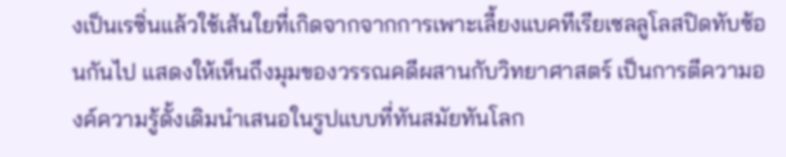งเป็นเรซิ่นแล้วใช้เส้นใยที่เกิดจากจากการเพาะเลี้ยงแบคทีเรียเซลลูโลสปิดทับซ้อนกันไป แสดงให้เห็นถึงมุมของวรรณคดีผสานกับวิทยาศาสตร์ เป็นการตีความองค์ความรู้ดั้งเดิมนำเสนอในรูปแบบที่ทันสมัยทันโลก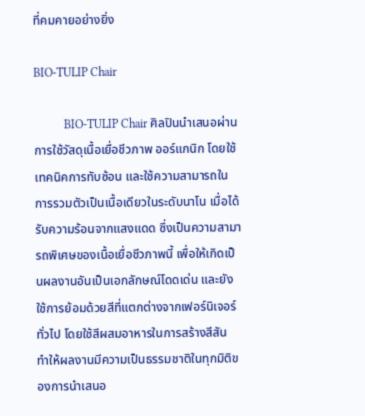ที่คมคายอย่างยิ่ง

BIO-TULIP Chair

          BIO-TULIP Chair ศิลปินนำเสนอผ่านการใช้วัสดุเนื้อเยื่อชีวภาพ ออร์แกนิก โดยใช้เทคนิคการทับซ้อน และใช้ความสามารถในการรวมตัวเป็นเนื้อเดียวในระดับนาโน เมื่อได้รับความร้อนจากแสงแดด ซึ่งเป็นความสามารถพิเศษของเนื้อเยื่อชีวภาพนี้ เพื่อให้เกิดเป็นผลงานอันเป็นเอกลักษณ์โดดเด่น และยังใช้การย้อมด้วยสีที่แตกต่างจากเฟอร์นิเจอร์ทั่วไป โดยใช้สีผสมอาหารในการสร้างสีสัน ทำให้ผลงานมีความเป็นธรรมชาติในทุกมิติของการนำเสนอ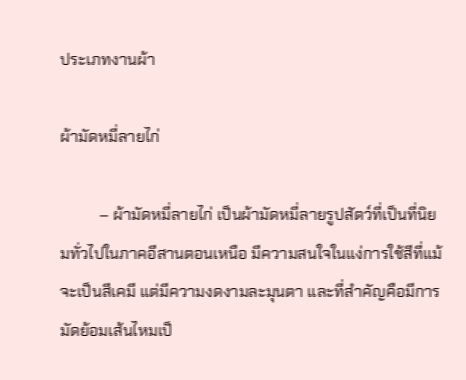ประเภทงานผ้า

ผ้ามัดหมี่ลายไก่

          – ผ้ามัดหมี่ลายไก่ เป็นผ้ามัดหมี่ลายรูปสัตว์ที่เป็นที่นิยมทั่วไปในภาคอีสานตอนเหนือ มีความสนใจในแง่การใช้สีที่แม้จะเป็นสีเคมี แต่มีความงดงามละมุนตา และที่สำคัญคือมีการมัดย้อมเส้นไหมเป็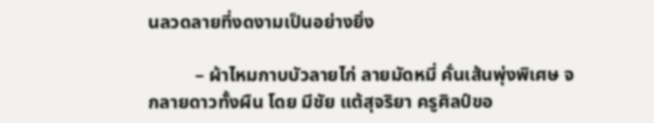นลวดลายที่งดงามเป็นอย่างยิ่ง

          – ผ้าไหมกาบบัวลายไก่ ลายมัดหมี่ คั่นเส้นพุ่งพิเศษ จกลายดาวทั้งผืน โดย มีชัย แต้สุจริยา ครูศิลป์ขอ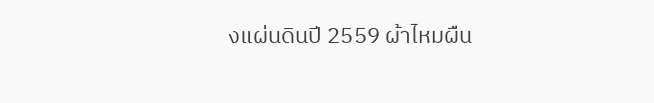งแผ่นดินปี 2559 ผ้าไหมผืน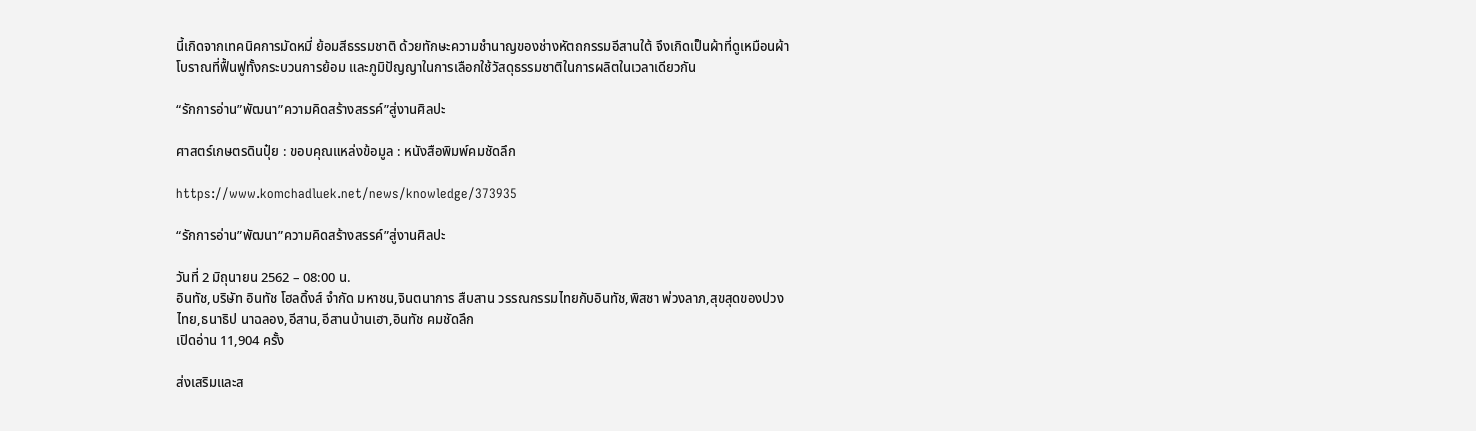นี้เกิดจากเทคนิคการมัดหมี่ ย้อมสีธรรมชาติ ด้วยทักษะความชำนาญของช่างหัตถกรรมอีสานใต้ จึงเกิดเป็นผ้าที่ดูเหมือนผ้าโบราณที่ฟื้นฟูทั้งกระบวนการย้อม และภูมิปัญญาในการเลือกใช้วัสดุธรรมชาติในการผลิตในเวลาเดียวกัน

“รักการอ่าน”พัฒนา”ความคิดสร้างสรรค์”สู่งานศิลปะ

ศาสตร์เกษตรดินปุ๋ย : ขอบคุณแหล่งข้อมูล : หนังสือพิมพ์คมชัดลึก

https://www.komchadluek.net/news/knowledge/373935

“รักการอ่าน”พัฒนา”ความคิดสร้างสรรค์”สู่งานศิลปะ

วันที่ 2 มิถุนายน 2562 – 08:00 น.
อินทัช,บริษัท อินทัช โฮลดิ้งส์ จำกัด มหาชน,จินตนาการ สืบสาน วรรณกรรมไทยกับอินทัช,พิสชา พ่วงลาภ,สุขสุดของปวงไทย,ธนาธิป นาฉลอง,อีสาน,อีสานบ้านเฮา,อินทัช คมชัดลึก
เปิดอ่าน 11,904 ครั้ง

ส่งเสริมและส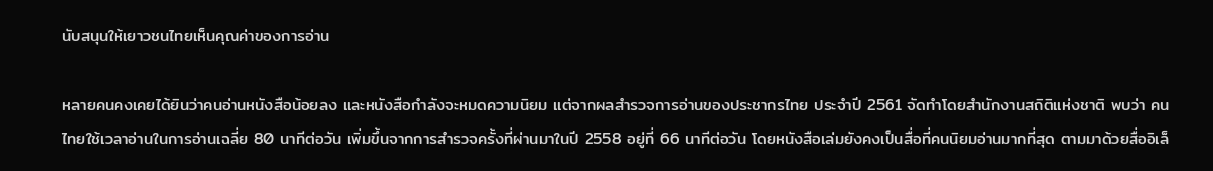นับสนุนให้เยาวชนไทยเห็นคุณค่าของการอ่าน

หลายคนคงเคยได้ยินว่าคนอ่านหนังสือน้อยลง และหนังสือกำลังจะหมดความนิยม แต่จากผลสำรวจการอ่านของประชากรไทย ประจำปี 2561 จัดทำโดยสำนักงานสถิติแห่งชาติ พบว่า คนไทยใช้เวลาอ่านในการอ่านเฉลี่ย 80 นาทีต่อวัน เพิ่มขึ้นจากการสำรวจครั้งที่ผ่านมาในปี 2558 อยู่ที่ 66 นาทีต่อวัน โดยหนังสือเล่มยังคงเป็นสื่อที่คนนิยมอ่านมากที่สุด ตามมาด้วยสื่ออิเล็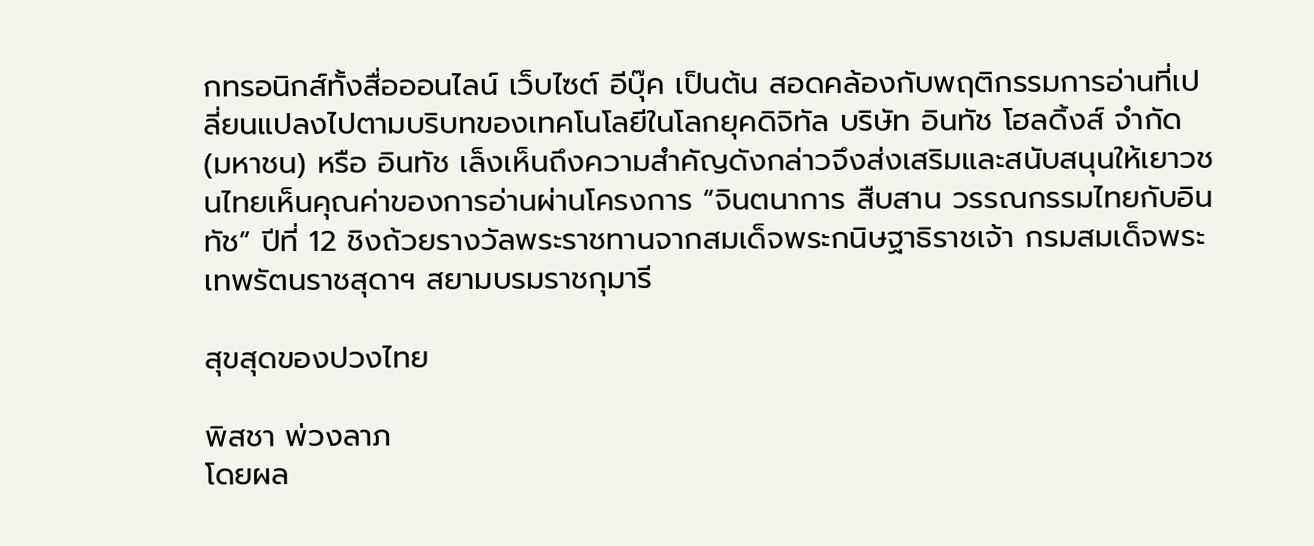กทรอนิกส์ทั้งสื่อออนไลน์ เว็บไซต์ อีบุ๊ค เป็นต้น สอดคล้องกับพฤติกรรมการอ่านที่เปลี่ยนแปลงไปตามบริบทของเทคโนโลยีในโลกยุคดิจิทัล บริษัท อินทัช โฮลดิ้งส์ จำกัด (มหาชน) หรือ อินทัช เล็งเห็นถึงความสำคัญดังกล่าวจึงส่งเสริมและสนับสนุนให้เยาวชนไทยเห็นคุณค่าของการอ่านผ่านโครงการ “จินตนาการ สืบสาน วรรณกรรมไทยกับอินทัช” ปีที่ 12 ชิงถ้วยรางวัลพระราชทานจากสมเด็จพระกนิษฐาธิราชเจ้า กรมสมเด็จพระเทพรัตนราชสุดาฯ สยามบรมราชกุมารี

สุขสุดของปวงไทย

พิสชา พ่วงลาภ
โดยผล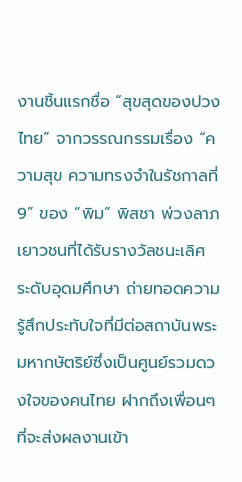งานชิ้นแรกชื่อ “สุขสุดของปวงไทย” จากวรรณกรรมเรื่อง “ความสุข ความทรงจำในรัชกาลที่ 9” ของ “พิม” พิสชา พ่วงลาภ เยาวชนที่ได้รับรางวัลชนะเลิศ ระดับอุดมศึกษา ถ่ายทอดความรู้สึกประทับใจที่มีต่อสถาบันพระมหากษัตริย์ซึ่งเป็นศูนย์รวมดวงใจของคนไทย ฝากถึงเพื่อนๆ ที่จะส่งผลงานเข้า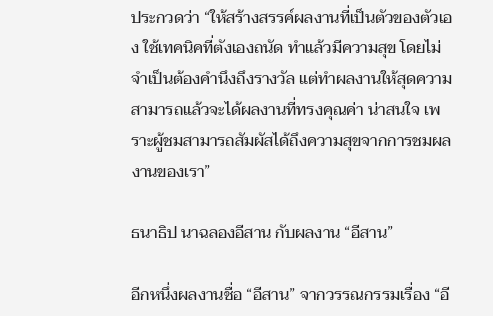ประกวดว่า “ให้สร้างสรรค์ผลงานที่เป็นตัวของตัวเอง ใช้เทคนิคที่ตังเองถนัด ทำแล้วมีความสุข โดยไม่จำเป็นต้องคำนึงถึงรางวัล แต่ทำผลงานให้สุดความสามารถแล้วจะได้ผลงานที่ทรงคุณค่า น่าสนใจ เพราะผู้ชมสามารถสัมผัสได้ถึงความสุขจากการชมผลงานของเรา”

ธนาธิป นาฉลองอีสาน กับผลงาน “อีสาน”

อีกหนึ่งผลงานชื่อ “อีสาน” จากวรรณกรรมเรื่อง “อี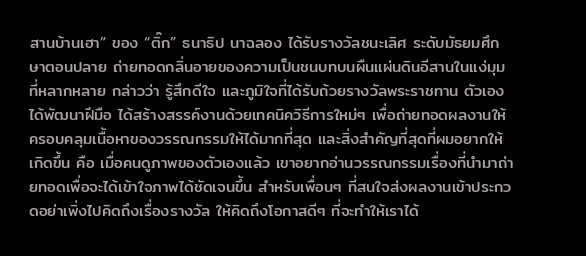สานบ้านเฮา” ของ “ติ๊ก” ธนาธิป นาฉลอง ได้รับรางวัลชนะเลิศ ระดับมัธยมศึกษาตอนปลาย ถ่ายทอดกลิ่นอายของความเป็นชนบทบนผืนแผ่นดินอีสานในแง่มุมที่หลากหลาย กล่าวว่า รู้สึกดีใจ และภูมิใจที่ได้รับถ้วยรางวัลพระราชทาน ตัวเองได้พัฒนาฝีมือ ได้สร้างสรรค์งานด้วยเทคนิควิธีการใหม่ๆ เพื่อถ่ายทอดผลงานให้ครอบคลุมเนื้อหาของวรรณกรรมให้ได้มากที่สุด และสิ่งสำคัญที่สุดที่ผมอยากให้เกิดขึ้น คือ เมื่อคนดูภาพของตัวเองแล้ว เขาอยากอ่านวรรณกรรมเรื่องที่นำมาถ่ายทอดเพื่อจะได้เข้าใจภาพได้ชัดเจนขึ้น สำหรับเพื่อนๆ ที่สนใจส่งผลงานเข้าประกวดอย่าเพิ่งไปคิดถึงเรื่องรางวัล ให้คิดถึงโอกาสดีๆ ที่จะทำให้เราได้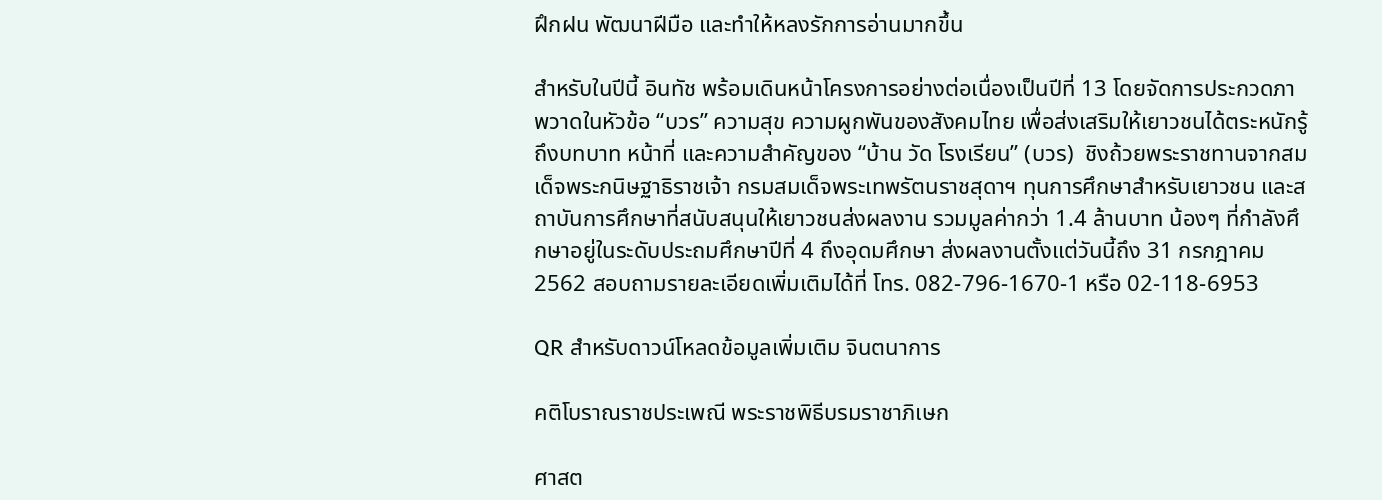ฝึกฝน พัฒนาฝีมือ และทำให้หลงรักการอ่านมากขึ้น

สำหรับในปีนี้ อินทัช พร้อมเดินหน้าโครงการอย่างต่อเนื่องเป็นปีที่ 13 โดยจัดการประกวดภาพวาดในหัวข้อ “บวร” ความสุข ความผูกพันของสังคมไทย เพื่อส่งเสริมให้เยาวชนได้ตระหนักรู้ถึงบทบาท หน้าที่ และความสำคัญของ “บ้าน วัด โรงเรียน” (บวร)  ชิงถ้วยพระราชทานจากสมเด็จพระกนิษฐาธิราชเจ้า กรมสมเด็จพระเทพรัตนราชสุดาฯ ทุนการศึกษาสำหรับเยาวชน และสถาบันการศึกษาที่สนับสนุนให้เยาวชนส่งผลงาน รวมมูลค่ากว่า 1.4 ล้านบาท น้องๆ ที่กำลังศึกษาอยู่ในระดับประถมศึกษาปีที่ 4 ถึงอุดมศึกษา ส่งผลงานตั้งแต่วันนี้ถึง 31 กรกฎาคม 2562 สอบถามรายละเอียดเพิ่มเติมได้ที่ โทร. 082-796-1670-1 หรือ 02-118-6953

QR สำหรับดาวน์โหลดข้อมูลเพิ่มเติม จินตนาการ

คติโบราณราชประเพณี พระราชพิธีบรมราชาภิเษก

ศาสต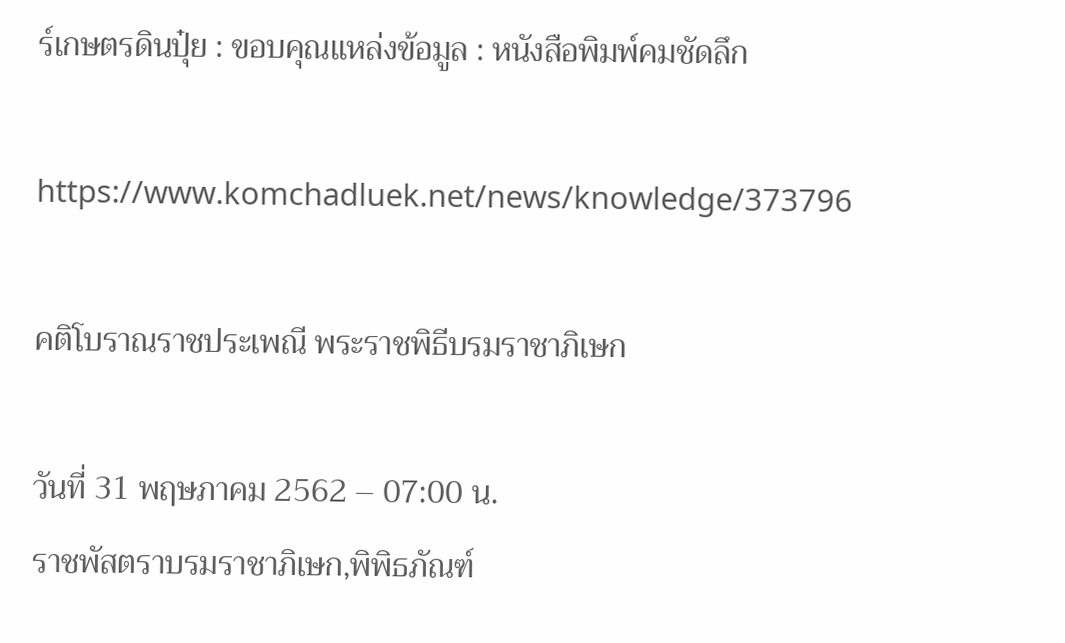ร์เกษตรดินปุ๋ย : ขอบคุณแหล่งข้อมูล : หนังสือพิมพ์คมชัดลึก

https://www.komchadluek.net/news/knowledge/373796

คติโบราณราชประเพณี พระราชพิธีบรมราชาภิเษก

วันที่ 31 พฤษภาคม 2562 – 07:00 น.
ราชพัสตราบรมราชาภิเษก,พิพิธภัณฑ์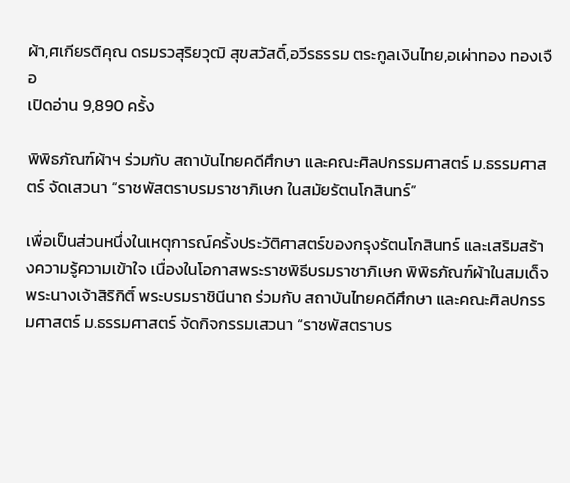ผ้า,ศเกียรติคุณ ดรมรวสุริยวุฒิ สุขสวัสดิ์,อวีรธรรม ตระกูลเงินไทย,อเผ่าทอง ทองเจือ
เปิดอ่าน 9,890 ครั้ง

พิพิธภัณฑ์ผ้าฯ ร่วมกับ สถาบันไทยคดีศึกษา และคณะศิลปกรรมศาสตร์ ม.ธรรมศาสตร์ จัดเสวนา “ราชพัสตราบรมราชาภิเษก ในสมัยรัตนโกสินทร์”

เพื่อเป็นส่วนหนึ่งในเหตุการณ์ครั้งประวัติศาสตร์ของกรุงรัตนโกสินทร์ และเสริมสร้างความรู้ความเข้าใจ เนื่องในโอกาสพระราชพิธีบรมราชาภิเษก พิพิธภัณฑ์ผ้าในสมเด็จพระนางเจ้าสิริกิติ์ พระบรมราชินีนาถ ร่วมกับ สถาบันไทยคดีศึกษา และคณะศิลปกรรมศาสตร์ ม.ธรรมศาสตร์ จัดกิจกรรมเสวนา “ราชพัสตราบร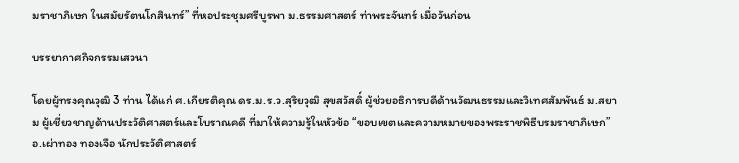มราชาภิเษก ในสมัยรัตนโกสินทร์” ที่หอประชุมศรีบูรพา ม.ธรรมศาสตร์ ท่าพระจันทร์ เมื่อวันก่อน

บรรยากาศกิจกรรมเสวนา

โดยผู้ทรงคุณวุฒิ 3 ท่าน ได้แก่ ศ.เกียรติคุณ ดร.ม.ร.ว.สุริยวุฒิ สุขสวัสดิ์ ผู้ช่วยอธิการบดีด้านวัฒนธรรมและวิเทศสัมพันธ์ ม.สยาม ผู้เชี่ยวชาญด้านประวัติศาสตร์และโบราณคดี ที่มาให้ความรู้ในหัวข้อ “ขอบเขตและความหมายของพระราชพิธีบรมราชาภิเษก” อ.เผ่าทอง ทองเจือ นักประวัติศาสตร์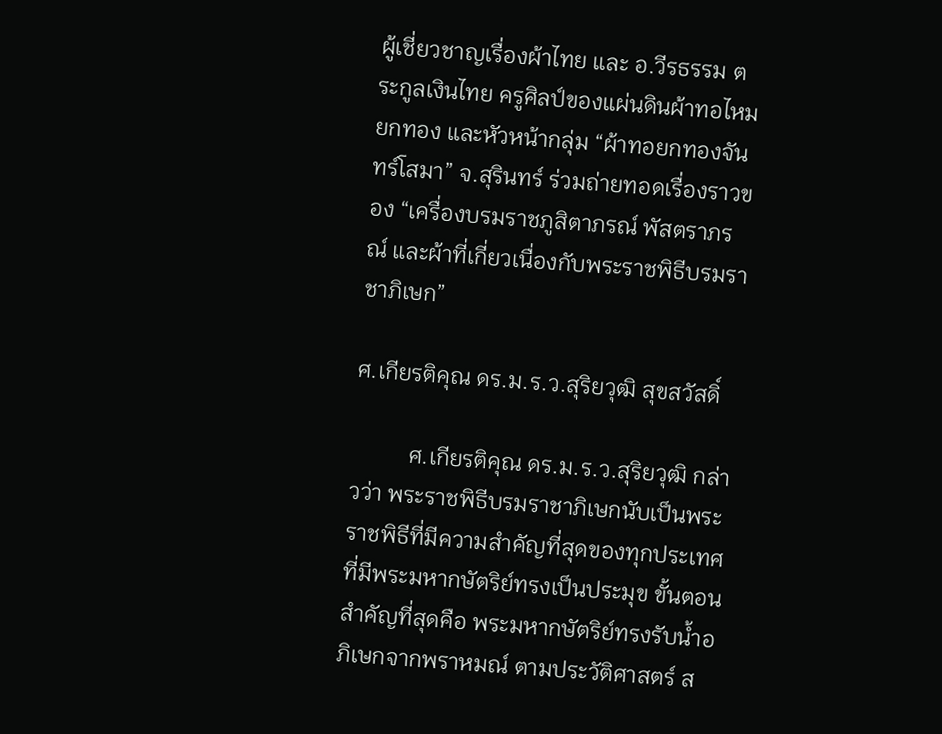ผู้เชี่ยวชาญเรื่องผ้าไทย และ อ.วีรธรรม ตระกูลเงินไทย ครูศิลป์ของแผ่นดินผ้าทอไหมยกทอง และหัวหน้ากลุ่ม “ผ้าทอยกทองจันทร์โสมา” จ.สุรินทร์ ร่วมถ่ายทอดเรื่องราวของ “เครื่องบรมราชภูสิตาภรณ์ พัสตราภรณ์ และผ้าที่เกี่ยวเนื่องกับพระราชพิธีบรมราชาภิเษก”

ศ.เกียรติคุณ ดร.ม.ร.ว.สุริยวุฒิ สุขสวัสดิ์

          ศ.เกียรติคุณ ดร.ม.ร.ว.สุริยวุฒิ กล่าวว่า พระราชพิธีบรมราชาภิเษกนับเป็นพระราชพิธีที่มีความสำคัญที่สุดของทุกประเทศที่มีพระมหากษัตริย์ทรงเป็นประมุข ขั้นตอนสำคัญที่สุดคือ พระมหากษัตริย์ทรงรับน้ำอภิเษกจากพราหมณ์ ตามประวัติศาสตร์ ส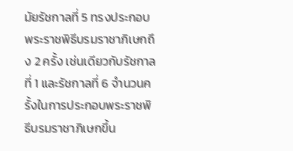มัยรัชกาลที่ 5 ทรงประกอบพระราชพิธีบรมราชาภิเษกถึง 2 ครั้ง เช่นเดียวกับรัชกาลที่ 1 และรัชกาลที่ 6 จำนวนครั้งในการประกอบพระราชพิธีบรมราชาภิเษกขึ้น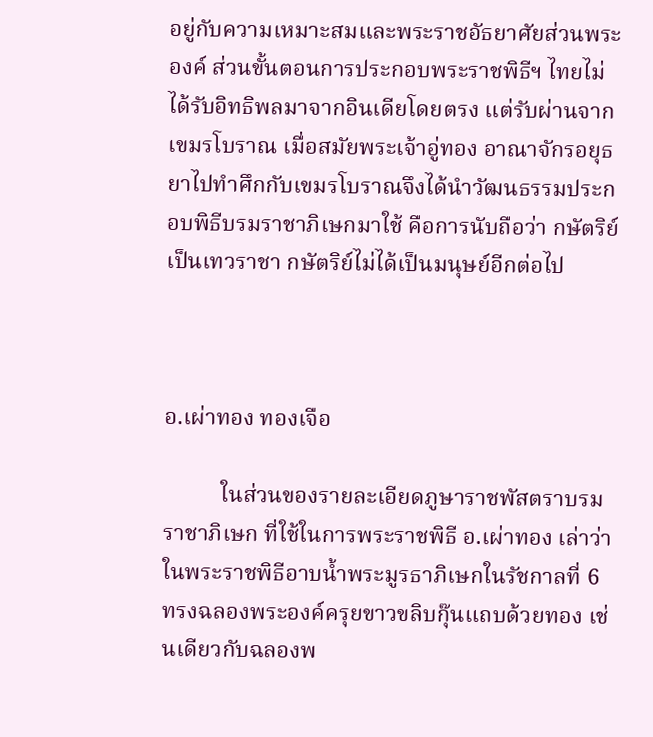อยู่กับความเหมาะสมและพระราชอัธยาศัยส่วนพระองค์ ส่วนขั้นตอนการประกอบพระราชพิธีฯ ไทยไม่ได้รับอิทธิพลมาจากอินเดียโดยตรง แต่รับผ่านจากเขมรโบราณ เมื่อสมัยพระเจ้าอู่ทอง อาณาจักรอยุธยาไปทำศึกกับเขมรโบราณจึงได้นำวัฒนธรรมประกอบพิธีบรมราชาภิเษกมาใช้ คือการนับถือว่า กษัตริย์เป็นเทวราชา กษัตริย์ไม่ได้เป็นมนุษย์อีกต่อไป



อ.เผ่าทอง ทองเจือ

          ในส่วนของรายละเอียดภูษาราชพัสตราบรมราชาภิเษก ที่ใช้ในการพระราชพิธี อ.เผ่าทอง เล่าว่า ในพระราชพิธีอาบน้ำพระมูรธาภิเษกในรัชกาลที่ 6 ทรงฉลองพระองค์ครุยขาวขลิบกุ๊นแถบด้วยทอง เช่นเดียวกับฉลองพ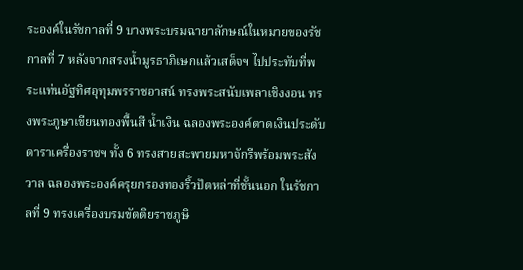ระองค์ในรัชกาลที่ 9 บางพระบรมฉายาลักษณ์ในหมายของรัชกาลที่ 7 หลังจากสรงน้ำมูรธาภิเษกแล้วเสด็จฯ ไปประทับที่พระแท่นอัฐทิศอุทุมพรราชอาสน์ ทรงพระสนับเพลาเชิงงอน ทรงพระภูษาเขียนทองพื้นสี น้ำเงิน ฉลองพระองค์ตาดเงินประดับดาราเครื่องราชฯ ทั้ง 6 ทรงสายสะพายมหาจักรีพร้อมพระสังวาล ฉลองพระองค์ครุยกรองทองริ้วปัตหล่าที่ชั้นนอก ในรัชกาลที่ 9 ทรงเครื่องบรมขัตติยราชภูษิ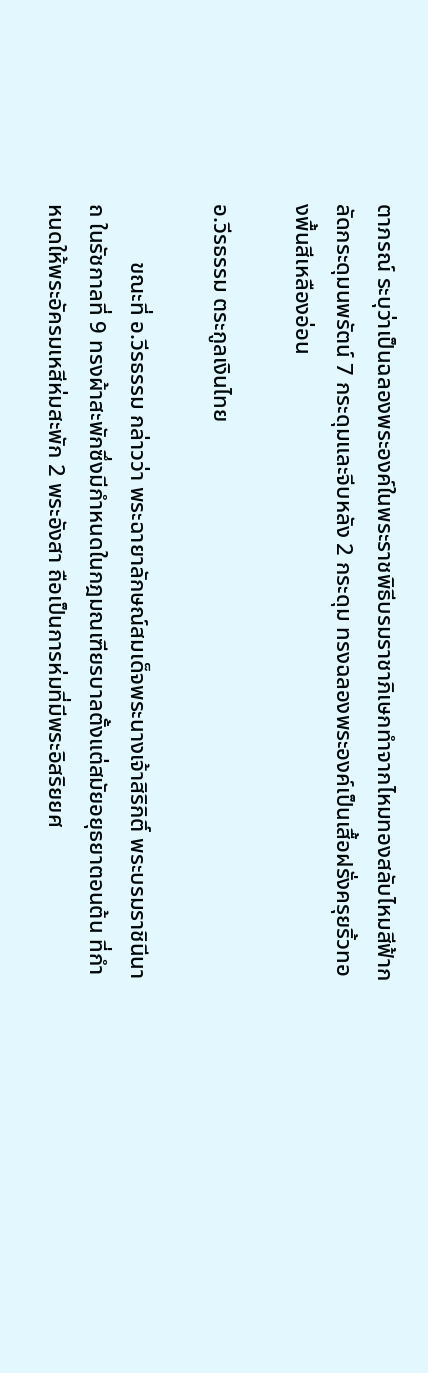ตาภรณ์ ระบุว่าเป็นฉลองพระองค์ในพระราชพิธีบรมราชาภิเษกทำจากไหมทองสลับไหมสีฟ้ากลัดกระดุมนพรัตน์ 7 กระดุมและจีบหลัง 2 กระดุม ทรงฉลองพระองค์เป็นเสื้อฝรั่งครุยริ้วทองพื้นสีเหลืองอ่อน

อ.วีรธรรม ตระกูลเงินไทย

          ขณะที่ อ.วีรธรรม กล่าวว่า พระฉายาลักษณ์สมเด็จพระนางเจ้าสิริกิติ์ พระบรมราชินีนาถ ในรัชกาลที่ 9 ทรงผ้าสะพักซึ่งมีกำหนดในกฎมณเฑียรบาลตั้งแต่สมัยอยุธยาตอนต้น ที่กำหนดให้พระอัครมเหสีห่มสะพัก 2 พระอังสา ถือเป็นการห่มที่มีพระอิสริยยศ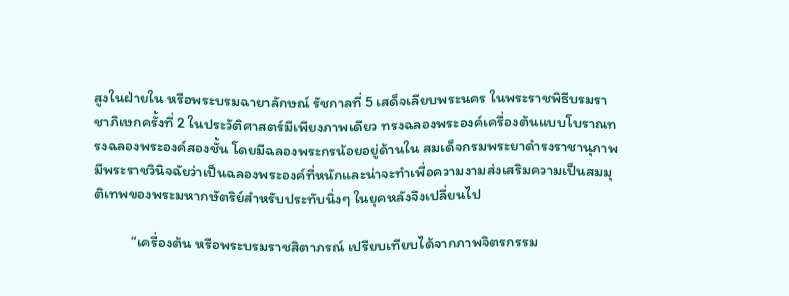สูงในฝ่ายใน หรือพระบรมฉายาลักษณ์ รัชกาลที่ 5 เสด็จเลียบพระนคร ในพระราชพิธีบรมราชาภิเษกครั้งที่ 2 ในประวัติศาสตร์มีเพียงภาพเดียว ทรงฉลองพระองค์เครื่องต้นแบบโบราณทรงฉลองพระองค์สองชั้น โดยมีฉลองพระกรน้อยอยู่ด้านใน สมเด็จกรมพระยาดำรงราชานุภาพมีพระราชวินิจฉัยว่าเป็นฉลองพระองค์ที่หนักและน่าจะทำเพื่อความงามส่งเสริมความเป็นสมมุติเทพของพระมหากษัตริย์สำหรับประทับนิ่งๆ ในยุคหลังจึงเปลี่ยนไป

           “เครื่องต้น หรือพระบรมราชสิตาภรณ์ เปรียบเทียบได้จากภาพจิตรกรรม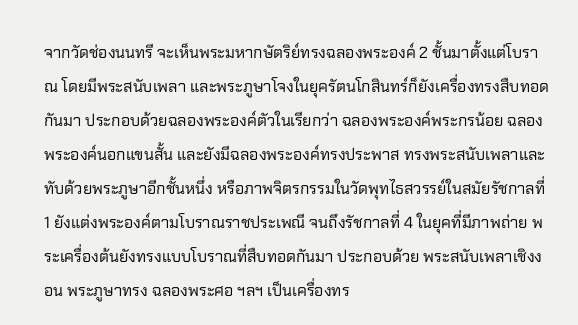จากวัดช่องนนทรี จะเห็นพระมหากษัตริย์ทรงฉลองพระองค์ 2 ชั้นมาตั้งแต่โบราณ โดยมีพระสนับเพลา และพระภูษาโจงในยุครัตนโกสินทร์ก็ยังเครื่องทรงสืบทอดกันมา ประกอบด้วยฉลองพระองค์ตัวในเรียกว่า ฉลองพระองค์พระกรน้อย ฉลองพระองค์นอกแขนสั้น และยังมีฉลองพระองค์ทรงประพาส ทรงพระสนับเพลาและทับด้วยพระภูษาอีกชั้นหนึ่ง หรือภาพจิตรกรรมในวัดพุทไธสวรรย์ในสมัยรัชกาลที่ 1 ยังแต่งพระองค์ตามโบราณราชประเพณี จนถึงรัชกาลที่ 4 ในยุคที่มีภาพถ่าย พระเครื่องต้นยังทรงแบบโบราณที่สืบทอดกันมา ประกอบด้วย พระสนับเพลาเชิงงอน พระภูษาทรง ฉลองพระศอ ฯลฯ เป็นเครื่องทร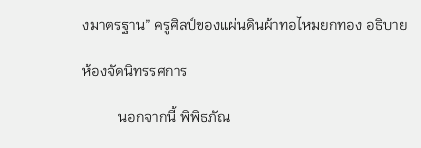งมาตรฐาน” ครูศิลป์ของแผ่นดินผ้าทอไหมยกทอง อธิบาย

ห้องจัดนิทรรศการ

          นอกจากนี้ พิพิธภัณ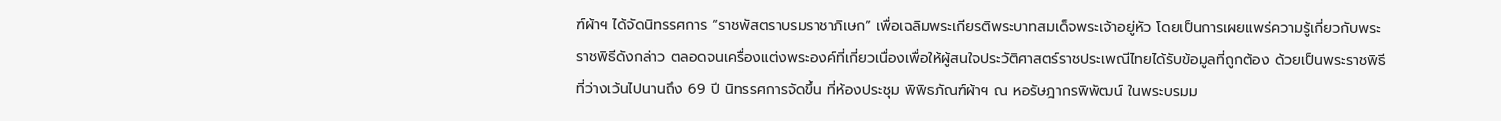ฑ์ผ้าฯ ได้จัดนิทรรศการ “ราชพัสตราบรมราชาภิเษก” เพื่อเฉลิมพระเกียรติพระบาทสมเด็จพระเจ้าอยู่หัว โดยเป็นการเผยแพร่ความรู้เกี่ยวกับพระราชพิธีดังกล่าว ตลอดจนเครื่องแต่งพระองค์ที่เกี่ยวเนื่องเพื่อให้ผู้สนใจประวัติศาสตร์ราชประเพณีไทยได้รับข้อมูลที่ถูกต้อง ด้วยเป็นพระราชพิธีที่ว่างเว้นไปนานถึง 69 ปี นิทรรศการจัดขึ้น ที่ห้องประชุม พิพิธภัณฑ์ผ้าฯ ณ หอรัษฎากรพิพัฒน์ ในพระบรมม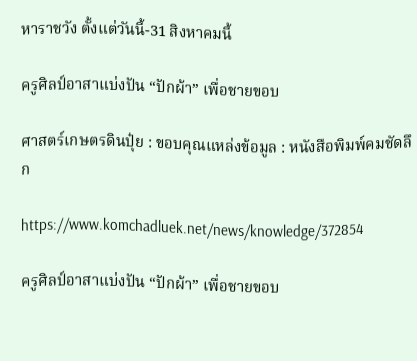หาราชวัง ตั้งแต่วันนี้-31 สิงหาคมนี้

ครูศิลป์อาสาแบ่งปัน “ปักผ้า” เพื่อชายขอบ

ศาสตร์เกษตรดินปุ๋ย : ขอบคุณแหล่งข้อมูล : หนังสือพิมพ์คมชัดลึก

https://www.komchadluek.net/news/knowledge/372854

ครูศิลป์อาสาแบ่งปัน “ปักผ้า” เพื่อชายขอบ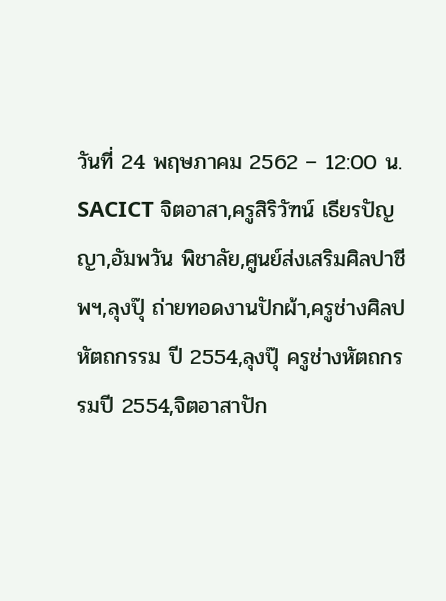วันที่ 24 พฤษภาคม 2562 – 12:00 น.
SACICT จิตอาสา,ครูสิริวัฑน์ เธียรปัญญา,อัมพวัน พิชาลัย,ศูนย์ส่งเสริมศิลปาชีพฯ,ลุงปุ๊ ถ่ายทอดงานปักผ้า,ครูช่างศิลปหัตถกรรม ปี 2554,ลุงปุ๊ ครูช่างหัตถกรรมปี 2554,จิตอาสาปัก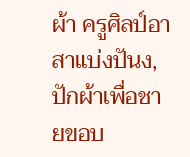ผ้า ครูศิลป์อาสาแบ่งปันง,ปักผ้าเพื่อชายขอบ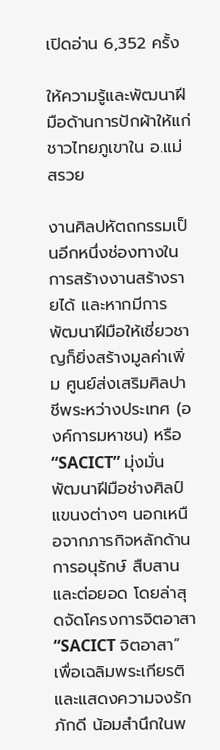เปิดอ่าน 6,352 ครั้ง

ให้ความรู้และพัฒนาฝีมือด้านการปักผ้าให้แก่ชาวไทยภูเขาใน อ.แม่สรวย

งานศิลปหัตถกรรมเป็นอีกหนึ่งช่องทางในการสร้างงานสร้างรายได้ และหากมีการพัฒนาฝีมือให้เชี่ยวชาญก็ยิ่งสร้างมูลค่าเพิ่ม ศูนย์ส่งเสริมศิลปาชีพระหว่างประเทศ (องค์การมหาชน) หรือ “SACICT” มุ่งมั่นพัฒนาฝีมือช่างศิลป์แขนงต่างๆ นอกเหนือจากภารกิจหลักด้านการอนุรักษ์ สืบสาน และต่อยอด โดยล่าสุดจัดโครงการจิตอาสา “SACICT จิตอาสา” เพื่อเฉลิมพระเกียรติและแสดงความจงรักภักดี น้อมสำนึกในพ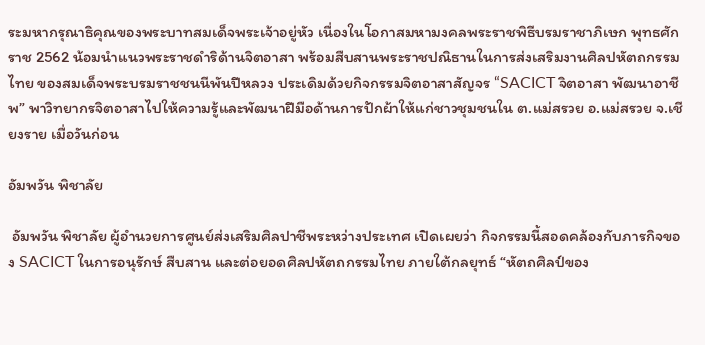ระมหากรุณาธิคุณของพระบาทสมเด็จพระเจ้าอยู่หัว เนื่องในโอกาสมหามงคลพระราชพิธีบรมราชาภิเษก พุทธศักราช 2562 น้อมนำแนวพระราชดำริด้านจิตอาสา พร้อมสืบสานพระราชปณิธานในการส่งเสริมงานศิลปหัตถกรรมไทย ของสมเด็จพระบรมราชชนนีพันปีหลวง ประเดิมด้วยกิจกรรมจิตอาสาสัญจร “SACICT จิตอาสา พัฒนาอาชีพ” พาวิทยากรจิตอาสาไปให้ความรู้และพัฒนาฝีมือด้านการปักผ้าให้แก่ชาวชุมชนใน ต.แม่สรวย อ.แม่สรวย จ.เชียงราย เมื่อวันก่อน

อัมพวัน พิชาลัย

 อัมพวัน พิชาลัย ผู้อำนวยการศูนย์ส่งเสริมศิลปาชีพระหว่างประเทศ เปิดเผยว่า กิจกรรมนี้สอดคล้องกับภารกิจของ SACICT ในการอนุรักษ์ สืบสาน และต่อยอดศิลปหัตถกรรมไทย ภายใต้กลยุทธ์ “หัตถศิลป์ของ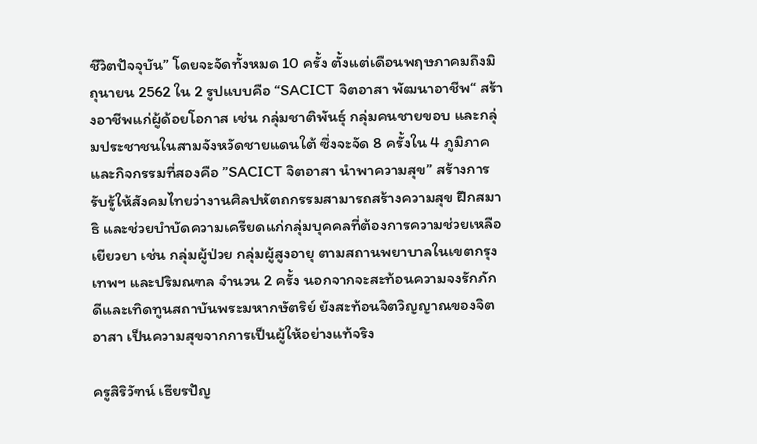ชีวิตปัจจุบัน” โดยจะจัดทั้งหมด 10 ครั้ง ตั้งแต่เดือนพฤษภาคมถึงมิถุนายน 2562 ใน 2 รูปแบบคือ “SACICT จิตอาสา พัฒนาอาชีพ“ สร้างอาชีพแก่ผู้ด้อยโอกาส เช่น กลุ่มชาติพันธุ์ กลุ่มคนชายขอบ และกลุ่มประชาชนในสามจังหวัดชายแดนใต้ ซึ่งจะจัด 8 ครั้งใน 4 ภูมิภาค และกิจกรรมที่สองคือ ”SACICT จิตอาสา นำพาความสุข” สร้างการรับรู้ให้สังคมไทยว่างานศิลปหัตถกรรมสามารถสร้างความสุข ฝึกสมาธิ และช่วยบำบัดความเครียดแก่กลุ่มบุคคลที่ต้องการความช่วยเหลือเยียวยา เช่น กลุ่มผู้ป่วย กลุ่มผู้สูงอายุ ตามสถานพยาบาลในเขตกรุงเทพฯ และปริมณฑล จำนวน 2 ครั้ง นอกจากจะสะท้อนความจงรักภักดีและเทิดทูนสถาบันพระมหากษัตริย์ ยังสะท้อนจิตวิญญาณของจิตอาสา เป็นความสุขจากการเป็นผู้ให้อย่างแท้จริง

ครูสิริวัฑน์ เธียรปัญ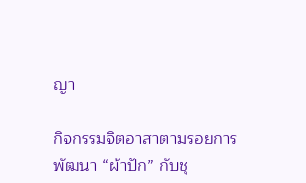ญา

กิจกรรมจิตอาสาตามรอยการพัฒนา “ผ้าปัก” กับชุ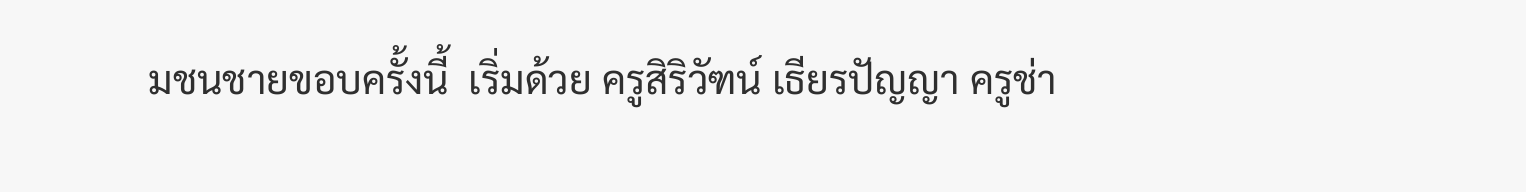มชนชายขอบครั้งนี้  เริ่มด้วย ครูสิริวัฑน์ เธียรปัญญา ครูช่า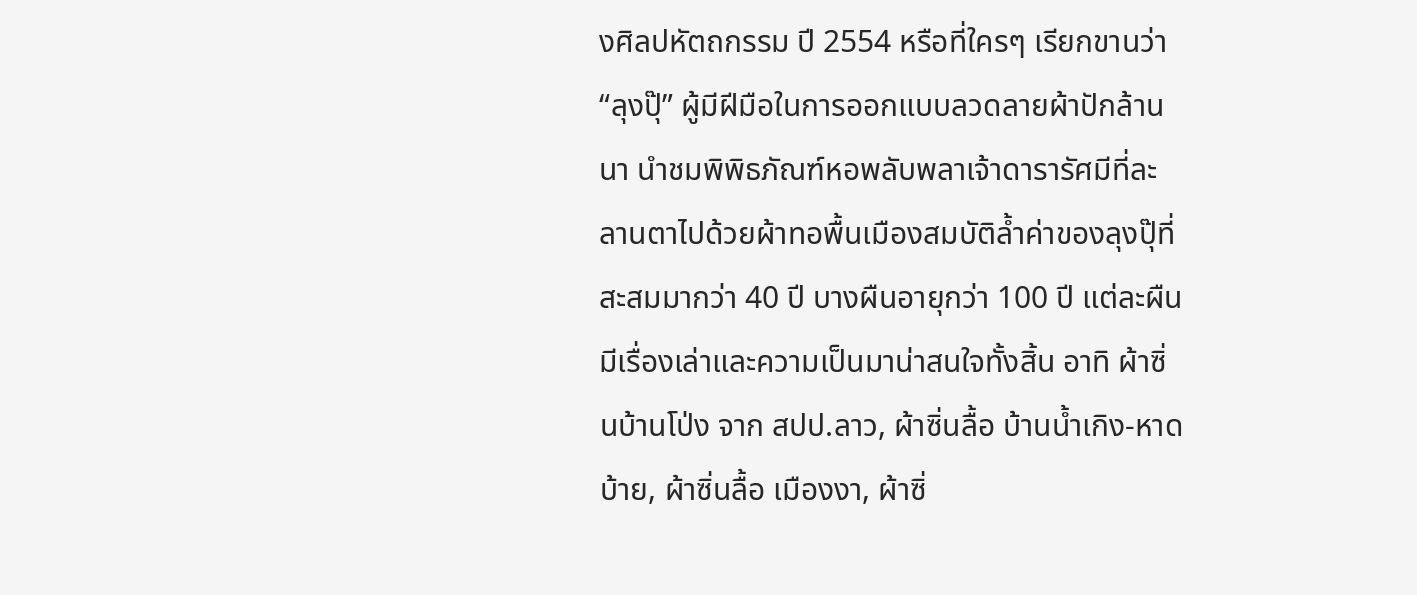งศิลปหัตถกรรม ปี 2554 หรือที่ใครๆ เรียกขานว่า “ลุงปุ๊” ผู้มีฝีมือในการออกแบบลวดลายผ้าปักล้านนา นำชมพิพิธภัณฑ์หอพลับพลาเจ้าดารารัศมีที่ละลานตาไปด้วยผ้าทอพื้นเมืองสมบัติล้ำค่าของลุงปุ๊ที่สะสมมากว่า 40 ปี บางผืนอายุกว่า 100 ปี แต่ละผืนมีเรื่องเล่าและความเป็นมาน่าสนใจทั้งสิ้น อาทิ ผ้าซิ่นบ้านโป่ง จาก สปป.ลาว, ผ้าซิ่นลื้อ บ้านน้ำเกิง-หาดบ้าย, ผ้าซิ่นลื้อ เมืองงา, ผ้าซิ่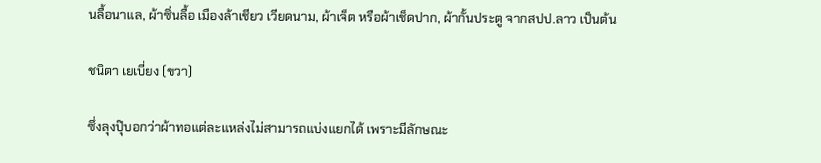นลื้อนาแล, ผ้าซิ่นลื้อ เมืองล้าเชียว เวียดนาม, ผ้าเจ็ต หรือผ้าเช็ดปาก, ผ้ากั้นประตู จากสปป.ลาว เป็นต้น

ชนิตา เยเบี่ยง (ขวา)

ซึ่งลุงปุ๊บอกว่าผ้าทอแต่ละแหล่งไม่สามารถแบ่งแยกได้ เพราะมีลักษณะ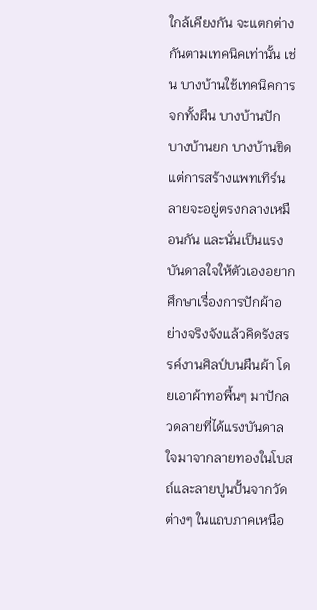ใกล้เคียงกัน จะแตกต่างกันตามเทคนิคเท่านั้น เช่น บางบ้านใช้เทคนิคการจกทั้งผืน บางบ้านปัก บางบ้านยก บางบ้านขิด แต่การสร้างแพทเทิร์นลายจะอยู่ตรงกลางเหมือนกัน และนั่นเป็นแรงบันดาลใจให้ตัวเองอยากศึกษาเรื่องการปักผ้าอย่างจริงจังแล้วคิดรังสรรค์งานศิลป์บนผืนผ้า โดยเอาผ้าทอพื้นๆ มาปักลวดลายที่ได้แรงบันดาลใจมาจากลายทองในโบสถ์และลายปูนปั้นจากวัดต่างๆ ในแถบภาคเหนือ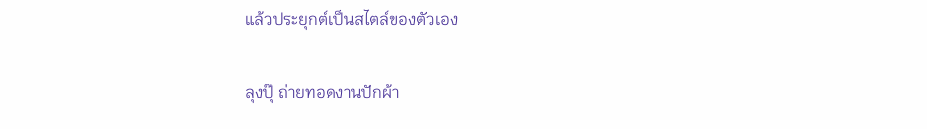แล้วประยุกต์เป็นสไตล์ของตัวเอง

ลุงปุ๊ ถ่ายทอดงานปักผ้า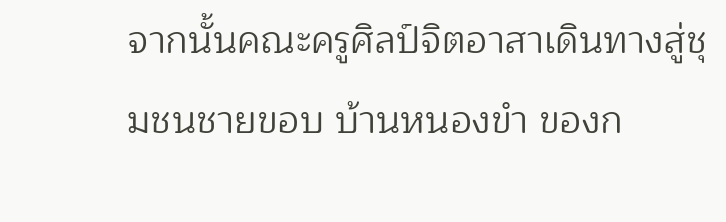จากนั้นคณะครูศิลป์จิตอาสาเดินทางสู่ชุมชนชายขอบ บ้านหนองขำ ของก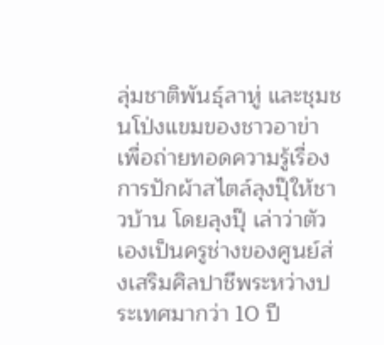ลุ่มชาติพันธุ์ลาหู่ และชุมชนโป่งแขมของชาวอาข่า เพื่อถ่ายทอดความรู้เรื่องการปักผ้าสไตล์ลุงปุ๊ให้ชาวบ้าน โดยลุงปุ๊ เล่าว่าตัวเองเป็นครูช่างของศูนย์ส่งเสริมศิลปาชีพระหว่างประเทศมากว่า 10 ปี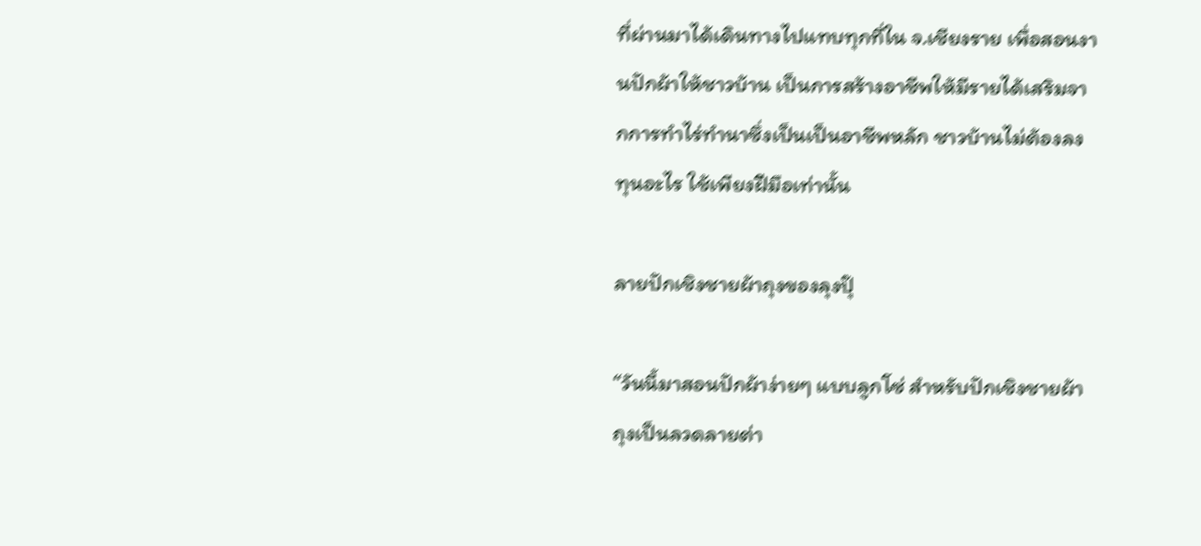ที่ผ่านมาได้เดินทางไปแทบทุกที่ใน จ.เชียงราย เพื่อสอนงานปักผ้าให้ชาวบ้าน เป็นการสร้างอาชีพให้มีรายได้เสริมจากการทำไร่ทำนาซึ่งเป็นเป็นอาชีพหลัก ชาวบ้านไม่ต้องลงทุนอะไร ใช้เพียงฝีมือเท่านั้น

ลายปักเชิงชายผ้าถุงของลุงปุ๊

“วันนี้มาสอนปักผ้าง่ายๆ แบบลูกโซ่ สำหรับปักเชิงชายผ้าถุงเป็นลวดลายต่า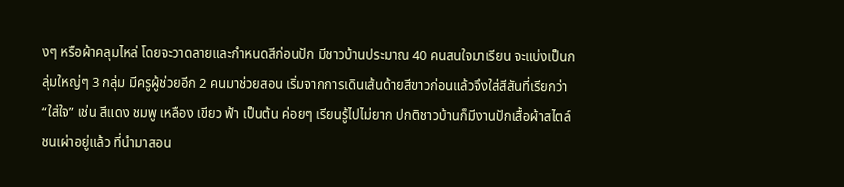งๆ หรือผ้าคลุมไหล่ โดยจะวาดลายและกำหนดสีก่อนปัก มีชาวบ้านประมาณ 40 คนสนใจมาเรียน จะแบ่งเป็นกลุ่มใหญ่ๆ 3 กลุ่ม มีครูผู้ช่วยอีก 2 คนมาช่วยสอน เริ่มจากการเดินเส้นด้ายสีขาวก่อนแล้วจึงใส่สีสันที่เรียกว่า “ใส่ใจ” เช่น สีแดง ชมพู เหลือง เขียว ฟ้า เป็นต้น ค่อยๆ เรียนรู้ไปไม่ยาก ปกติชาวบ้านก็มีงานปักเสื้อผ้าสไตล์ชนเผ่าอยู่แล้ว ที่นำมาสอน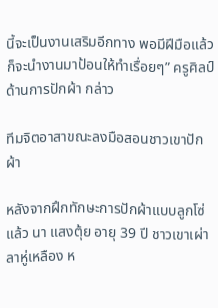นี้จะเป็นงานเสริมอีกทาง พอมีฝีมือแล้วก็จะนำงานมาป้อนให้ทำเรื่อยๆ” ครูศิลป์ด้านการปักผ้า กล่าว

ทีมจิตอาสาขณะลงมือสอนชาวเขาปักผ้า

หลังจากฝึกทักษะการปักผ้าแบบลูกโซ่แล้ว นา แสงตุ้ย อายุ 39 ปี ชาวเขาเผ่าลาหู่เหลือง ห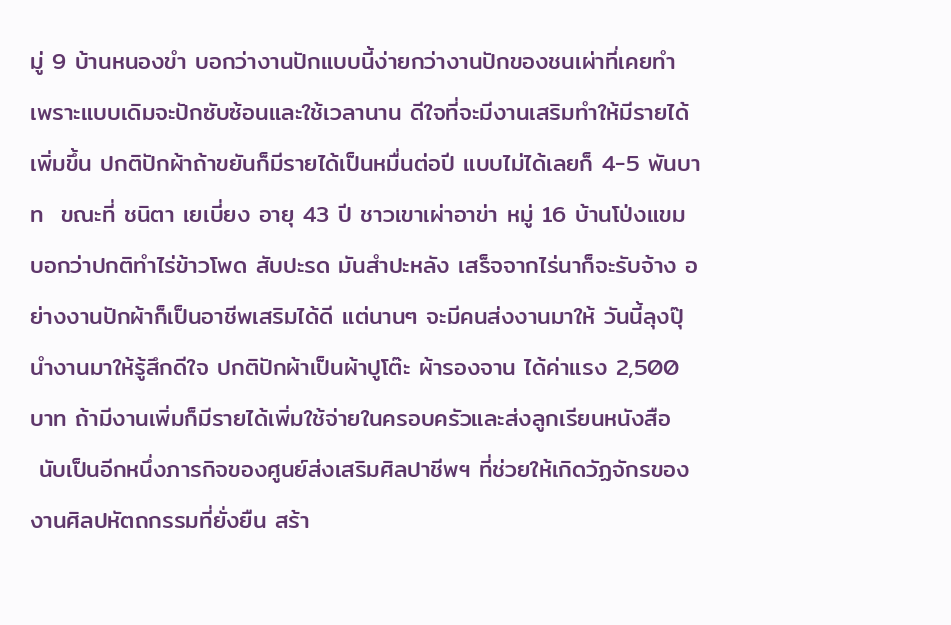มู่ 9 บ้านหนองขำ บอกว่างานปักแบบนี้ง่ายกว่างานปักของชนเผ่าที่เคยทำ เพราะแบบเดิมจะปักซับซ้อนและใช้เวลานาน ดีใจที่จะมีงานเสริมทำให้มีรายได้เพิ่มขึ้น ปกติปักผ้าถ้าขยันก็มีรายได้เป็นหมื่นต่อปี แบบไม่ได้เลยก็ 4-5 พันบาท  ขณะที่ ชนิตา เยเบี่ยง อายุ 43 ปี ชาวเขาเผ่าอาข่า หมู่ 16 บ้านโป่งแขม บอกว่าปกติทำไร่ข้าวโพด สับปะรด มันสำปะหลัง เสร็จจากไร่นาก็จะรับจ้าง อย่างงานปักผ้าก็เป็นอาชีพเสริมได้ดี แต่นานๆ จะมีคนส่งงานมาให้ วันนี้ลุงปุ๊นำงานมาให้รู้สึกดีใจ ปกติปักผ้าเป็นผ้าปูโต๊ะ ผ้ารองจาน ได้ค่าแรง 2,500 บาท ถ้ามีงานเพิ่มก็มีรายได้เพิ่มใช้จ่ายในครอบครัวและส่งลูกเรียนหนังสือ
 นับเป็นอีกหนึ่งภารกิจของศูนย์ส่งเสริมศิลปาชีพฯ ที่ช่วยให้เกิดวัฏจักรของงานศิลปหัตถกรรมที่ยั่งยืน สร้า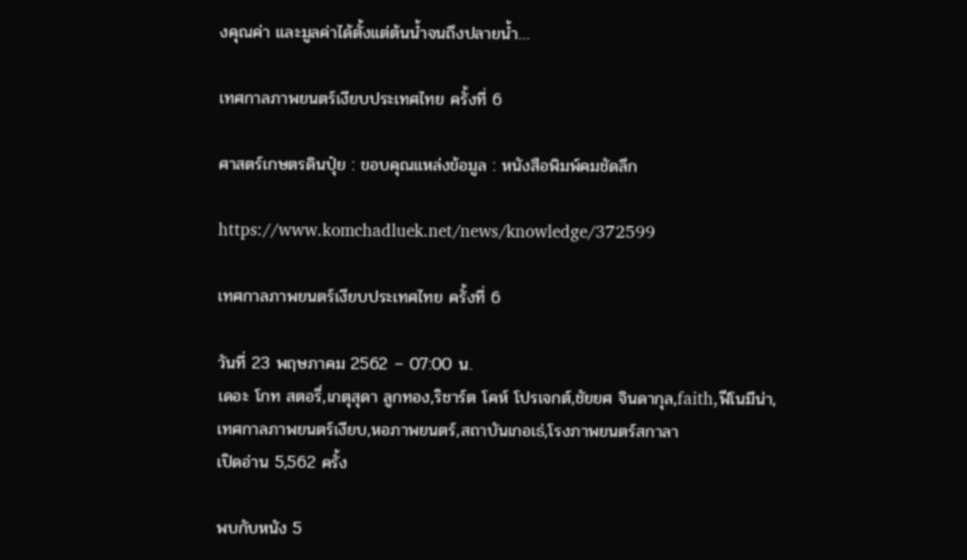งคุณค่า และมูลค่าได้ตั้งแต่ต้นน้ำจนถึงปลายน้ำ…

เทศกาลภาพยนตร์เงียบประเทศไทย ครั้งที่ 6

ศาสตร์เกษตรดินปุ๋ย : ขอบคุณแหล่งข้อมูล : หนังสือพิมพ์คมชัดลึก

https://www.komchadluek.net/news/knowledge/372599

เทศกาลภาพยนตร์เงียบประเทศไทย ครั้งที่ 6

วันที่ 23 พฤษภาคม 2562 – 07:00 น.
เดอะ โกท สตอรี่,เกตุสุดา ลูกทอง,ริชาร์ต โคห์ โปรเจกต์,ชัยยศ จินดากุล,faith,ฟีโนมีน่า,เทศกาลภาพยนตร์เงียบ,หอภาพยนตร์,สถาบันเกอเธ่,โรงภาพยนตร์สกาลา
เปิดอ่าน 5,562 ครั้ง

พบกับหนัง 5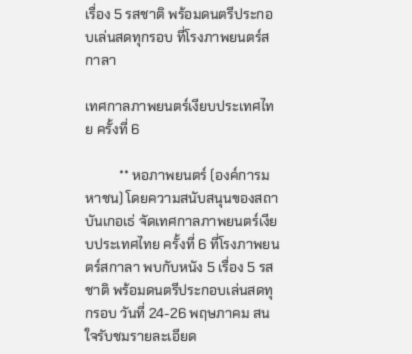เรื่อง 5 รสชาติ พร้อมดนตรีประกอบเล่นสดทุกรอบ ที่โรงภาพยนตร์สกาลา

เทศกาลภาพยนตร์เงียบประเทศไทย ครั้งที่ 6

          ** หอภาพยนตร์ (องค์การมหาชน) โดยความสนับสนุนของสถาบันเกอเธ่ จัดเทศกาลภาพยนตร์เงียบประเทศไทย ครั้งที่ 6 ที่โรงภาพยนตร์สกาลา พบกับหนัง 5 เรื่อง 5 รสชาติ พร้อมดนตรีประกอบเล่นสดทุกรอบ วันที่ 24-26 พฤษภาคม สนใจรับชมรายละเอียด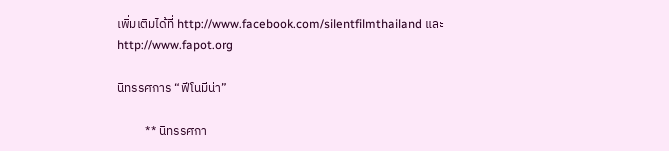เพิ่มเติมได้ที่ http://www.facebook.com/silentfilmthailand และ http://www.fapot.org

นิทรรศการ “ฟีโนมีน่า”

          ** นิทรรศกา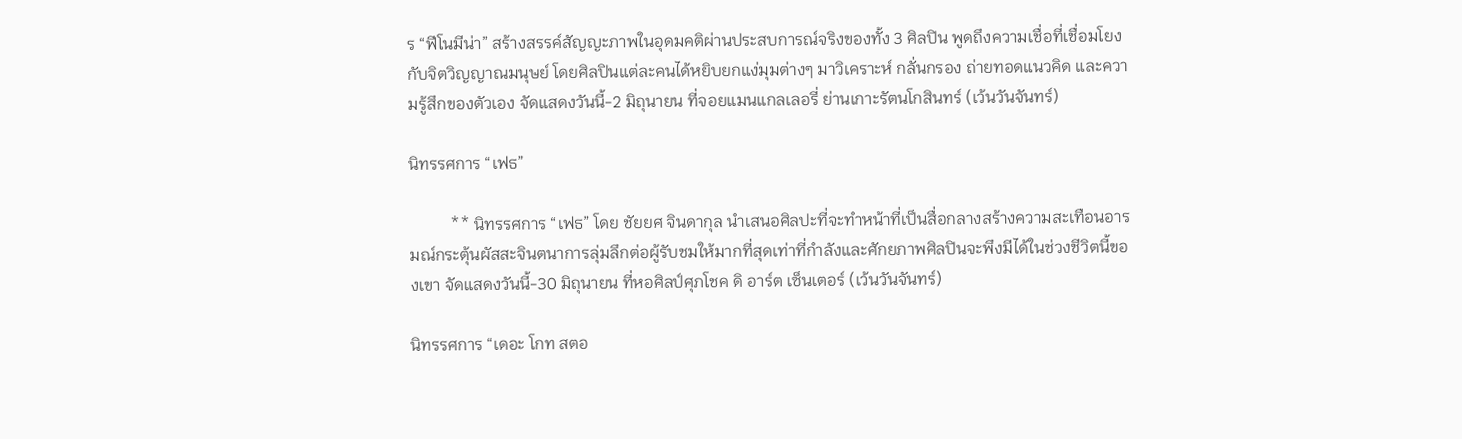ร “ฟีโนมีน่า” สร้างสรรค์สัญญะภาพในอุดมคติผ่านประสบการณ์จริงของทั้ง 3 ศิลปิน พูดถึงความเชื่อที่เชื่อมโยงกับจิตวิญญาณมนุษย์ โดยศิลปินแต่ละคนได้หยิบยกแง่มุมต่างๆ มาวิเคราะห์ กลั่นกรอง ถ่ายทอดแนวคิด และความรู้สึกของตัวเอง จัดแสดงวันนี้-2 มิถุนายน ที่จอยแมนแกลเลอรี่ ย่านเกาะรัตนโกสินทร์ (เว้นวันจันทร์)

นิทรรศการ “เฟธ”

          ** นิทรรศการ “เฟธ” โดย ชัยยศ จินดากุล นำเสนอศิลปะที่จะทำหน้าที่เป็นสื่อกลางสร้างความสะเทือนอารมณ์กระตุ้นผัสสะจินตนาการลุ่มลึกต่อผู้รับชมให้มากที่สุดเท่าที่กำลังและศักยภาพศิลปินจะพึงมีได้ในช่วงชีวิตนี้ของเขา จัดแสดงวันนี้-30 มิถุนายน ที่หอศิลป์ศุภโชค ดิ อาร์ต เซ็นเตอร์ (เว้นวันจันทร์)

นิทรรศการ “เดอะ โกท สตอ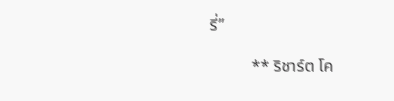รี่”

          ** ริชาร์ต โค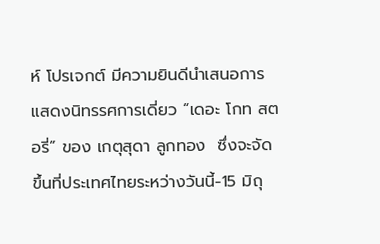ห์ โปรเจกต์ มีความยินดีนำเสนอการแสดงนิทรรศการเดี่ยว “เดอะ โกท สตอรี่” ของ เกตุสุดา ลูกทอง  ซึ่งจะจัดขึ้นที่ประเทศไทยระหว่างวันนี้-15 มิถุ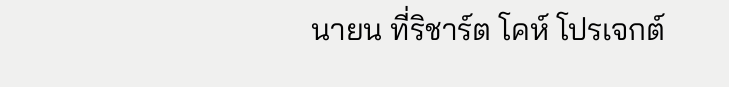นายน ที่ริชาร์ต โคห์ โปรเจกต์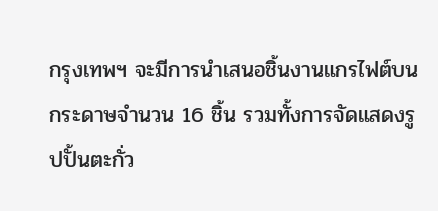กรุงเทพฯ จะมีการนำเสนอชิ้นงานแกรไฟต์บนกระดาษจำนวน 16 ชิ้น รวมทั้งการจัดแสดงรูปปั้นตะกั่ว